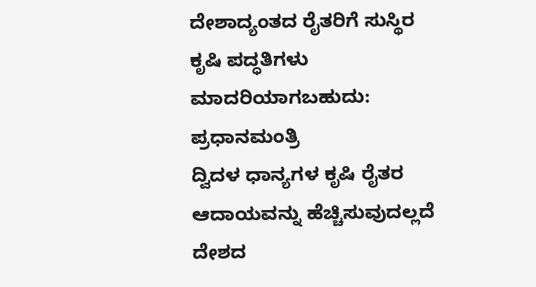ದೇಶಾದ್ಯಂತದ ರೈತರಿಗೆ ಸುಸ್ಥಿರ ಕೃಷಿ ಪದ್ಧತಿಗಳು ಮಾದರಿಯಾಗಬಹುದು: ಪ್ರಧಾನಮಂತ್ರಿ
ದ್ವಿದಳ ಧಾನ್ಯಗಳ ಕೃಷಿ ರೈತರ ಆದಾಯವನ್ನು ಹೆಚ್ಚಿಸುವುದಲ್ಲದೆ ದೇಶದ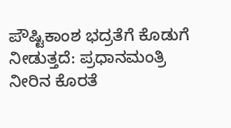ಪೌಷ್ಟಿಕಾಂಶ ಭದ್ರತೆಗೆ ಕೊಡುಗೆ ನೀಡುತ್ತದೆ: ಪ್ರಧಾನಮಂತ್ರಿ
ನೀರಿನ ಕೊರತೆ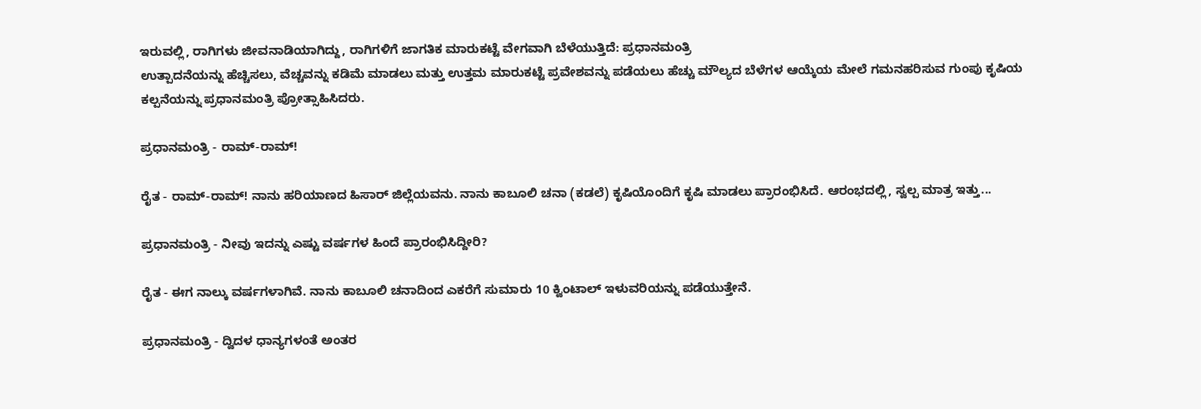ಇರುವಲ್ಲಿ, ರಾಗಿಗಳು ಜೀವನಾಡಿಯಾಗಿದ್ದು, ರಾಗಿಗಳಿಗೆ ಜಾಗತಿಕ ಮಾರುಕಟ್ಟೆ ವೇಗವಾಗಿ ಬೆಳೆಯುತ್ತಿದೆ: ಪ್ರಧಾನಮಂತ್ರಿ
ಉತ್ಪಾದನೆಯನ್ನು ಹೆಚ್ಚಿಸಲು, ವೆಚ್ಚವನ್ನು ಕಡಿಮೆ ಮಾಡಲು ಮತ್ತು ಉತ್ತಮ ಮಾರುಕಟ್ಟೆ ಪ್ರವೇಶವನ್ನು ಪಡೆಯಲು ಹೆಚ್ಚು ಮೌಲ್ಯದ ಬೆಳೆಗಳ ಆಯ್ಕೆಯ ಮೇಲೆ ಗಮನಹರಿಸುವ ಗುಂಪು ಕೃಷಿಯ ಕಲ್ಪನೆಯನ್ನು ಪ್ರಧಾನಮಂತ್ರಿ ಪ್ರೋತ್ಸಾಹಿಸಿದರು.

ಪ್ರಧಾನಮಂತ್ರಿ - ರಾಮ್-ರಾಮ್!

ರೈತ - ರಾಮ್-ರಾಮ್! ನಾನು ಹರಿಯಾಣದ ಹಿಸಾರ್ ಜಿಲ್ಲೆಯವನು. ನಾನು ಕಾಬೂಲಿ ಚನಾ (ಕಡಲೆ) ಕೃಷಿಯೊಂದಿಗೆ ಕೃಷಿ ಮಾಡಲು ಪ್ರಾರಂಭಿಸಿದೆ. ಆರಂಭದಲ್ಲಿ, ಸ್ವಲ್ಪ ಮಾತ್ರ ಇತ್ತು...

ಪ್ರಧಾನಮಂತ್ರಿ - ನೀವು ಇದನ್ನು ಎಷ್ಟು ವರ್ಷಗಳ ಹಿಂದೆ ಪ್ರಾರಂಭಿಸಿದ್ದೀರಿ?

ರೈತ - ಈಗ ನಾಲ್ಕು ವರ್ಷಗಳಾಗಿವೆ. ನಾನು ಕಾಬೂಲಿ ಚನಾದಿಂದ ಎಕರೆಗೆ ಸುಮಾರು 10 ಕ್ವಿಂಟಾಲ್ ಇಳುವರಿಯನ್ನು ಪಡೆಯುತ್ತೇನೆ.

ಪ್ರಧಾನಮಂತ್ರಿ - ದ್ವಿದಳ ಧಾನ್ಯಗಳಂತೆ ಅಂತರ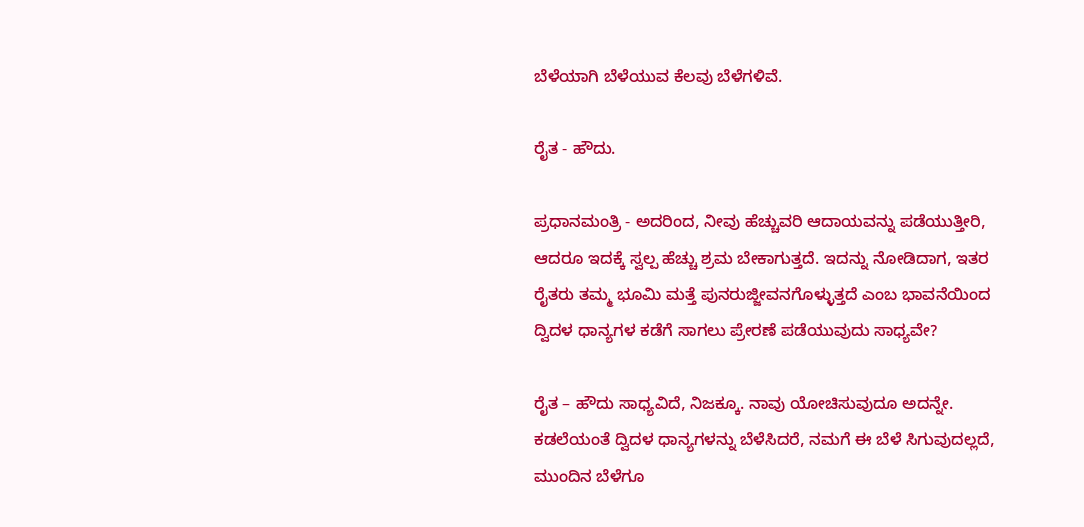ಬೆಳೆಯಾಗಿ ಬೆಳೆಯುವ ಕೆಲವು ಬೆಳೆಗಳಿವೆ.

ರೈತ - ಹೌದು.

ಪ್ರಧಾನಮಂತ್ರಿ - ಅದರಿಂದ, ನೀವು ಹೆಚ್ಚುವರಿ ಆದಾಯವನ್ನು ಪಡೆಯುತ್ತೀರಿ, ಆದರೂ ಇದಕ್ಕೆ ಸ್ವಲ್ಪ ಹೆಚ್ಚು ಶ್ರಮ ಬೇಕಾಗುತ್ತದೆ. ಇದನ್ನು ನೋಡಿದಾಗ, ಇತರ ರೈತರು ತಮ್ಮ ಭೂಮಿ ಮತ್ತೆ ಪುನರುಜ್ಜೀವನಗೊಳ್ಳುತ್ತದೆ ಎಂಬ ಭಾವನೆಯಿಂದ  ದ್ವಿದಳ ಧಾನ್ಯಗಳ ಕಡೆಗೆ ಸಾಗಲು ಪ್ರೇರಣೆ ಪಡೆಯುವುದು ಸಾಧ್ಯವೇ?

ರೈತ – ಹೌದು ಸಾಧ್ಯವಿದೆ, ನಿಜಕ್ಕೂ. ನಾವು ಯೋಚಿಸುವುದೂ ಅದನ್ನೇ. ಕಡಲೆಯಂತೆ ದ್ವಿದಳ ಧಾನ್ಯಗಳನ್ನು ಬೆಳೆಸಿದರೆ, ನಮಗೆ ಈ ಬೆಳೆ ಸಿಗುವುದಲ್ಲದೆ, ಮುಂದಿನ ಬೆಳೆಗೂ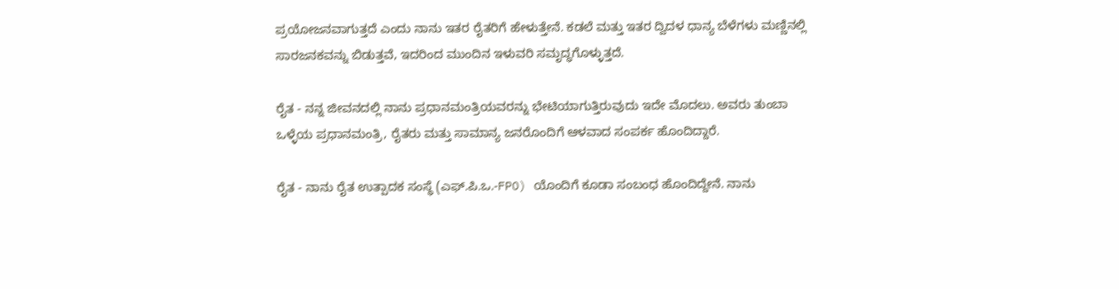ಪ್ರಯೋಜನವಾಗುತ್ತದೆ ಎಂದು ನಾನು ಇತರ ರೈತರಿಗೆ ಹೇಳುತ್ತೇನೆ. ಕಡಲೆ ಮತ್ತು ಇತರ ದ್ವಿದಳ ಧಾನ್ಯ ಬೆಳೆಗಳು ಮಣ್ಣಿನಲ್ಲಿ ಸಾರಜನಕವನ್ನು ಬಿಡುತ್ತವೆ, ಇದರಿಂದ ಮುಂದಿನ ಇಳುವರಿ ಸಮೃದ್ಧಗೊಳ್ಳುತ್ತದೆ.

ರೈತ - ನನ್ನ ಜೀವನದಲ್ಲಿ ನಾನು ಪ್ರಧಾನಮಂತ್ರಿಯವರನ್ನು ಭೇಟಿಯಾಗುತ್ತಿರುವುದು ಇದೇ ಮೊದಲು. ಅವರು ತುಂಬಾ ಒಳ್ಳೆಯ ಪ್ರಧಾನಮಂತ್ರಿ, ರೈತರು ಮತ್ತು ಸಾಮಾನ್ಯ ಜನರೊಂದಿಗೆ ಆಳವಾದ ಸಂಪರ್ಕ ಹೊಂದಿದ್ದಾರೆ.

ರೈತ - ನಾನು ರೈತ ಉತ್ಪಾದಕ ಸಂಸ್ಥೆ (ಎಫ್.ಪಿ.ಒ.-FPO) ಯೊಂದಿಗೆ ಕೂಡಾ ಸಂಬಂಧ ಹೊಂದಿದ್ದೇನೆ. ನಾನು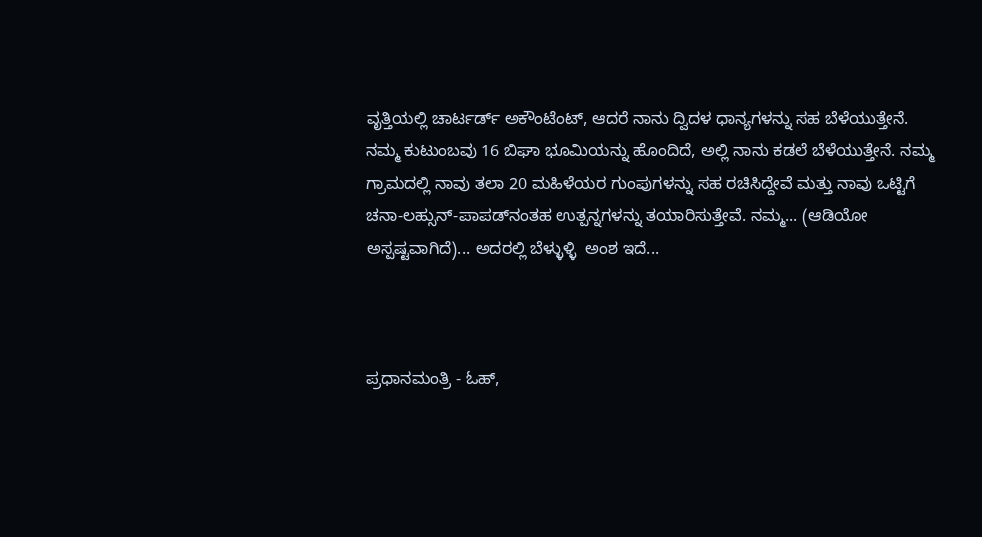ವೃತ್ತಿಯಲ್ಲಿ ಚಾರ್ಟರ್ಡ್ ಅಕೌಂಟೆಂಟ್, ಆದರೆ ನಾನು ದ್ವಿದಳ ಧಾನ್ಯಗಳನ್ನು ಸಹ ಬೆಳೆಯುತ್ತೇನೆ. ನಮ್ಮ ಕುಟುಂಬವು 16 ಬಿಘಾ ಭೂಮಿಯನ್ನು ಹೊಂದಿದೆ, ಅಲ್ಲಿ ನಾನು ಕಡಲೆ ಬೆಳೆಯುತ್ತೇನೆ. ನಮ್ಮ ಗ್ರಾಮದಲ್ಲಿ ನಾವು ತಲಾ 20 ಮಹಿಳೆಯರ ಗುಂಪುಗಳನ್ನು ಸಹ ರಚಿಸಿದ್ದೇವೆ ಮತ್ತು ನಾವು ಒಟ್ಟಿಗೆ ಚನಾ-ಲಹ್ಸುನ್-ಪಾಪಡ್‌ನಂತಹ ಉತ್ಪನ್ನಗಳನ್ನು ತಯಾರಿಸುತ್ತೇವೆ. ನಮ್ಮ... (ಆಡಿಯೋ ಅಸ್ಪಷ್ಟವಾಗಿದೆ)... ಅದರಲ್ಲಿ ಬೆಳ್ಳುಳ್ಳಿ  ಅಂಶ ಇದೆ...



ಪ್ರಧಾನಮಂತ್ರಿ - ಓಹ್,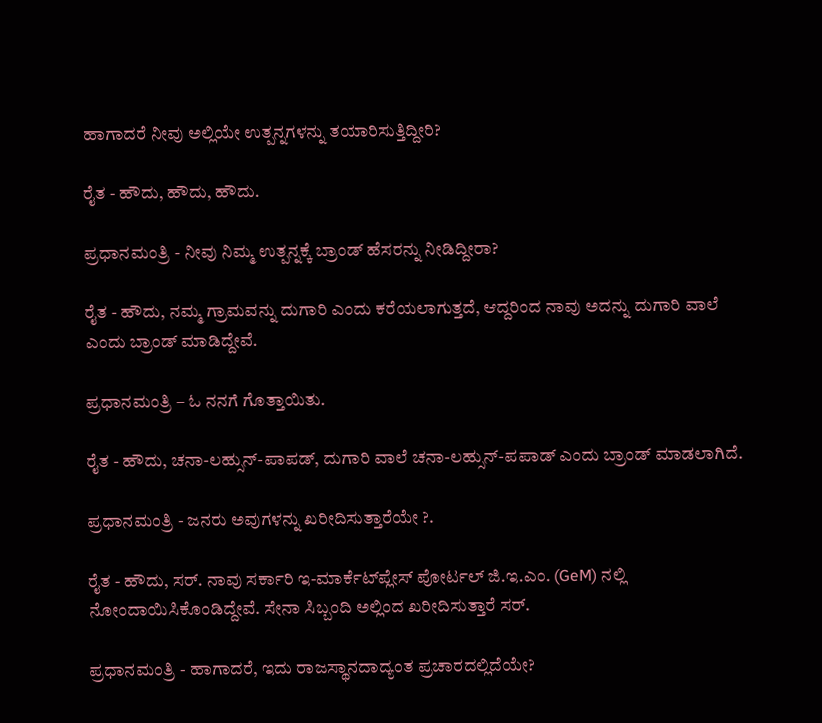ಹಾಗಾದರೆ ನೀವು ಅಲ್ಲಿಯೇ ಉತ್ಪನ್ನಗಳನ್ನು ತಯಾರಿಸುತ್ತಿದ್ದೀರಿ?

ರೈತ - ಹೌದು, ಹೌದು, ಹೌದು.

ಪ್ರಧಾನಮಂತ್ರಿ - ನೀವು ನಿಮ್ಮ ಉತ್ಪನ್ನಕ್ಕೆ ಬ್ರಾಂಡ್ ಹೆಸರನ್ನು ನೀಡಿದ್ದೀರಾ?

ರೈತ - ಹೌದು, ನಮ್ಮ ಗ್ರಾಮವನ್ನು ದುಗಾರಿ ಎಂದು ಕರೆಯಲಾಗುತ್ತದೆ, ಆದ್ದರಿಂದ ನಾವು ಅದನ್ನು ದುಗಾರಿ ವಾಲೆ ಎಂದು ಬ್ರಾಂಡ್ ಮಾಡಿದ್ದೇವೆ.

ಪ್ರಧಾನಮಂತ್ರಿ – ಓ ನನಗೆ ಗೊತ್ತಾಯಿತು.

ರೈತ - ಹೌದು, ಚನಾ-ಲಹ್ಸುನ್-ಪಾಪಡ್, ದುಗಾರಿ ವಾಲೆ ಚನಾ-ಲಹ್ಸುನ್-ಪಪಾಡ್ ಎಂದು ಬ್ರಾಂಡ್ ಮಾಡಲಾಗಿದೆ.

ಪ್ರಧಾನಮಂತ್ರಿ - ಜನರು ಅವುಗಳನ್ನು ಖರೀದಿಸುತ್ತಾರೆಯೇ ?.

ರೈತ - ಹೌದು, ಸರ್. ನಾವು ಸರ್ಕಾರಿ ಇ-ಮಾರ್ಕೆಟ್‌ಪ್ಲೇಸ್ ಪೋರ್ಟಲ್ ಜಿ.ಇ.ಎಂ. (GeM) ನಲ್ಲಿ ನೋಂದಾಯಿಸಿಕೊಂಡಿದ್ದೇವೆ. ಸೇನಾ ಸಿಬ್ಬಂದಿ ಅಲ್ಲಿಂದ ಖರೀದಿಸುತ್ತಾರೆ ಸರ್.

ಪ್ರಧಾನಮಂತ್ರಿ - ಹಾಗಾದರೆ, ಇದು ರಾಜಸ್ಥಾನದಾದ್ಯಂತ ಪ್ರಚಾರದಲ್ಲಿದೆಯೇ?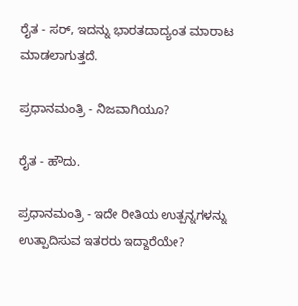ರೈತ - ಸರ್, ಇದನ್ನು ಭಾರತದಾದ್ಯಂತ ಮಾರಾಟ ಮಾಡಲಾಗುತ್ತದೆ.

ಪ್ರಧಾನಮಂತ್ರಿ - ನಿಜವಾಗಿಯೂ?

ರೈತ - ಹೌದು.

ಪ್ರಧಾನಮಂತ್ರಿ - ಇದೇ ರೀತಿಯ ಉತ್ಪನ್ನಗಳನ್ನು ಉತ್ಪಾದಿಸುವ ಇತರರು ಇದ್ದಾರೆಯೇ?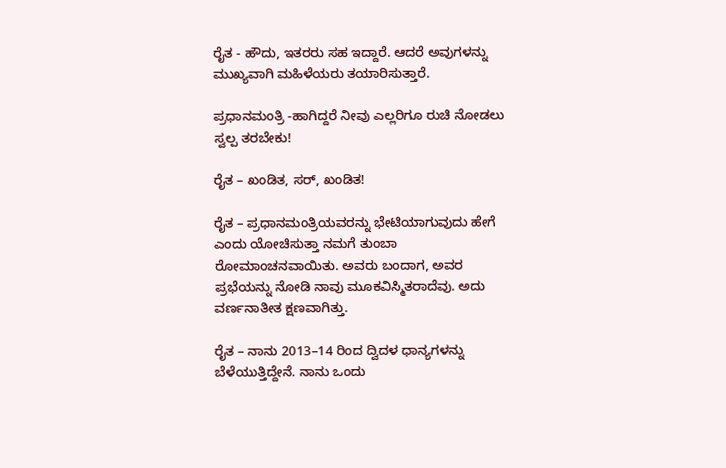ರೈತ - ಹೌದು, ಇತರರು ಸಹ ಇದ್ದಾರೆ. ಆದರೆ ಅವುಗಳನ್ನು ಮುಖ್ಯವಾಗಿ ಮಹಿಳೆಯರು ತಯಾರಿಸುತ್ತಾರೆ.

ಪ್ರಧಾನಮಂತ್ರಿ -ಹಾಗಿದ್ದರೆ ನೀವು ಎಲ್ಲರಿಗೂ ರುಚಿ ನೋಡಲು ಸ್ವಲ್ಪ ತರಬೇಕು!

ರೈತ – ಖಂಡಿತ, ಸರ್, ಖಂಡಿತ!

ರೈತ – ಪ್ರಧಾನಮಂತ್ರಿಯವರನ್ನು ಭೇಟಿಯಾಗುವುದು ಹೇಗೆ ಎಂದು ಯೋಚಿಸುತ್ತಾ ನಮಗೆ ತುಂಬಾ ರೋಮಾಂಚನವಾಯಿತು. ಅವರು ಬಂದಾಗ, ಅವರ ಪ್ರಭೆಯನ್ನು ನೋಡಿ ನಾವು ಮೂಕವಿಸ್ಮಿತರಾದೆವು. ಅದು ವರ್ಣನಾತೀತ ಕ್ಷಣವಾಗಿತ್ತು.

ರೈತ – ನಾನು 2013–14 ರಿಂದ ದ್ವಿದಳ ಧಾನ್ಯಗಳನ್ನು ಬೆಳೆಯುತ್ತಿದ್ದೇನೆ. ನಾನು ಒಂದು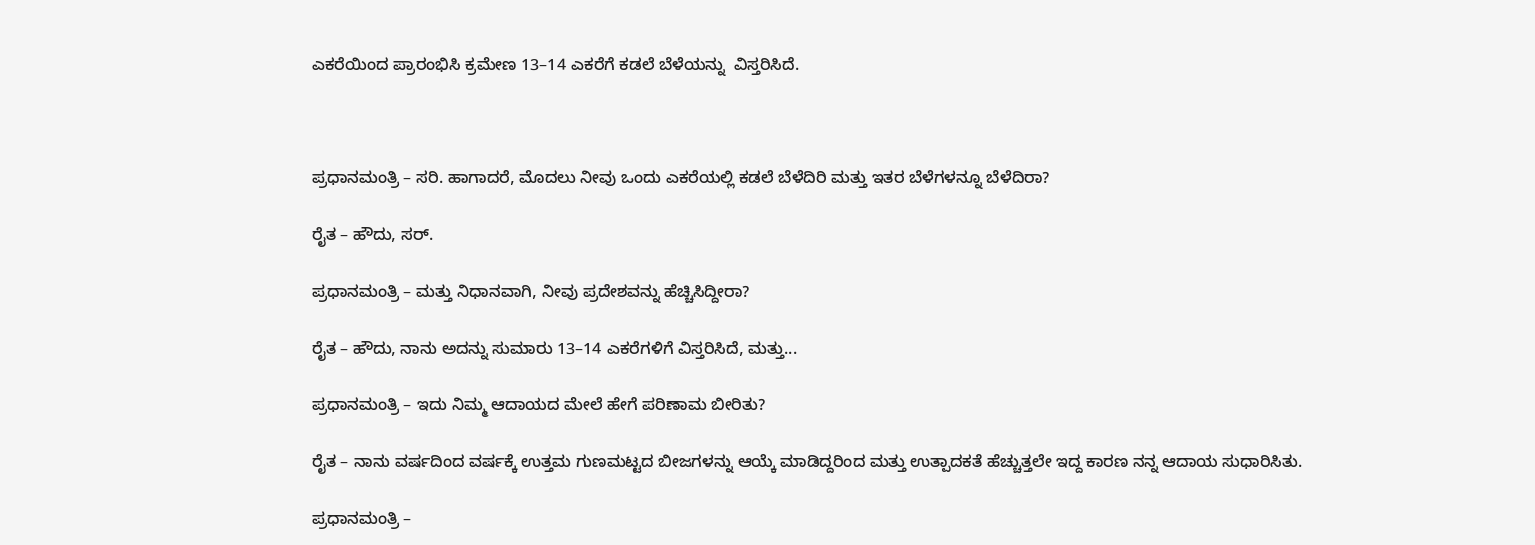ಎಕರೆಯಿಂದ ಪ್ರಾರಂಭಿಸಿ ಕ್ರಮೇಣ 13–14 ಎಕರೆಗೆ ಕಡಲೆ ಬೆಳೆಯನ್ನು  ವಿಸ್ತರಿಸಿದೆ.



ಪ್ರಧಾನಮಂತ್ರಿ – ಸರಿ. ಹಾಗಾದರೆ, ಮೊದಲು ನೀವು ಒಂದು ಎಕರೆಯಲ್ಲಿ ಕಡಲೆ ಬೆಳೆದಿರಿ ಮತ್ತು ಇತರ ಬೆಳೆಗಳನ್ನೂ ಬೆಳೆದಿರಾ?

ರೈತ – ಹೌದು, ಸರ್.

ಪ್ರಧಾನಮಂತ್ರಿ – ಮತ್ತು ನಿಧಾನವಾಗಿ, ನೀವು ಪ್ರದೇಶವನ್ನು ಹೆಚ್ಚಿಸಿದ್ದೀರಾ?

ರೈತ – ಹೌದು, ನಾನು ಅದನ್ನು ಸುಮಾರು 13–14 ಎಕರೆಗಳಿಗೆ ವಿಸ್ತರಿಸಿದೆ, ಮತ್ತು...

ಪ್ರಧಾನಮಂತ್ರಿ – ಇದು ನಿಮ್ಮ ಆದಾಯದ ಮೇಲೆ ಹೇಗೆ ಪರಿಣಾಮ ಬೀರಿತು?

ರೈತ – ನಾನು ವರ್ಷದಿಂದ ವರ್ಷಕ್ಕೆ ಉತ್ತಮ ಗುಣಮಟ್ಟದ ಬೀಜಗಳನ್ನು ಆಯ್ಕೆ ಮಾಡಿದ್ದರಿಂದ ಮತ್ತು ಉತ್ಪಾದಕತೆ ಹೆಚ್ಚುತ್ತಲೇ ಇದ್ದ ಕಾರಣ ನನ್ನ ಆದಾಯ ಸುಧಾರಿಸಿತು.

ಪ್ರಧಾನಮಂತ್ರಿ –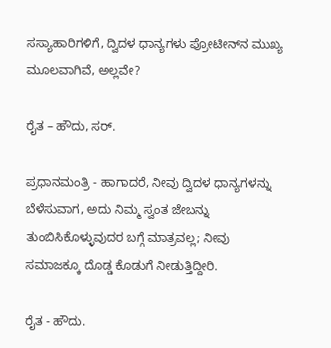ಸಸ್ಯಾಹಾರಿಗಳಿಗೆ, ದ್ವಿದಳ ಧಾನ್ಯಗಳು ಪ್ರೋಟೀನ್‌ನ ಮುಖ್ಯ ಮೂಲವಾಗಿವೆ, ಅಲ್ಲವೇ?

ರೈತ – ಹೌದು, ಸರ್.

ಪ್ರಧಾನಮಂತ್ರಿ - ಹಾಗಾದರೆ, ನೀವು ದ್ವಿದಳ ಧಾನ್ಯಗಳನ್ನು ಬೆಳೆಸುವಾಗ, ಅದು ನಿಮ್ಮ ಸ್ವಂತ ಜೇಬನ್ನು ತುಂಬಿಸಿಕೊಳ್ಳುವುದರ ಬಗ್ಗೆ ಮಾತ್ರವಲ್ಲ; ನೀವು ಸಮಾಜಕ್ಕೂ ದೊಡ್ಡ ಕೊಡುಗೆ ನೀಡುತ್ತಿದ್ದೀರಿ.

ರೈತ - ಹೌದು.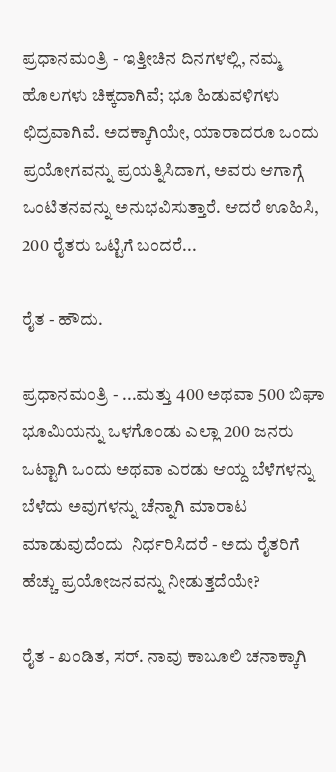ಪ್ರಧಾನಮಂತ್ರಿ - ಇತ್ತೀಚಿನ ದಿನಗಳಲ್ಲಿ, ನಮ್ಮ ಹೊಲಗಳು ಚಿಕ್ಕದಾಗಿವೆ; ಭೂ ಹಿಡುವಳಿಗಳು ಛಿದ್ರವಾಗಿವೆ. ಅದಕ್ಕಾಗಿಯೇ, ಯಾರಾದರೂ ಒಂದು ಪ್ರಯೋಗವನ್ನು ಪ್ರಯತ್ನಿಸಿದಾಗ, ಅವರು ಆಗಾಗ್ಗೆ ಒಂಟಿತನವನ್ನು ಅನುಭವಿಸುತ್ತಾರೆ. ಆದರೆ ಊಹಿಸಿ, 200 ರೈತರು ಒಟ್ಟಿಗೆ ಬಂದರೆ...

ರೈತ - ಹೌದು.

ಪ್ರಧಾನಮಂತ್ರಿ - ...ಮತ್ತು 400 ಅಥವಾ 500 ಬಿಘಾ ಭೂಮಿಯನ್ನು ಒಳಗೊಂಡು ಎಲ್ಲಾ 200 ಜನರು ಒಟ್ಟಾಗಿ ಒಂದು ಅಥವಾ ಎರಡು ಆಯ್ದ ಬೆಳೆಗಳನ್ನು ಬೆಳೆದು ಅವುಗಳನ್ನು ಚೆನ್ನಾಗಿ ಮಾರಾಟ ಮಾಡುವುದೆಂದು  ನಿರ್ಧರಿಸಿದರೆ - ಅದು ರೈತರಿಗೆ ಹೆಚ್ಚು ಪ್ರಯೋಜನವನ್ನು ನೀಡುತ್ತದೆಯೇ?

ರೈತ - ಖಂಡಿತ, ಸರ್. ನಾವು ಕಾಬೂಲಿ ಚನಾಕ್ಕಾಗಿ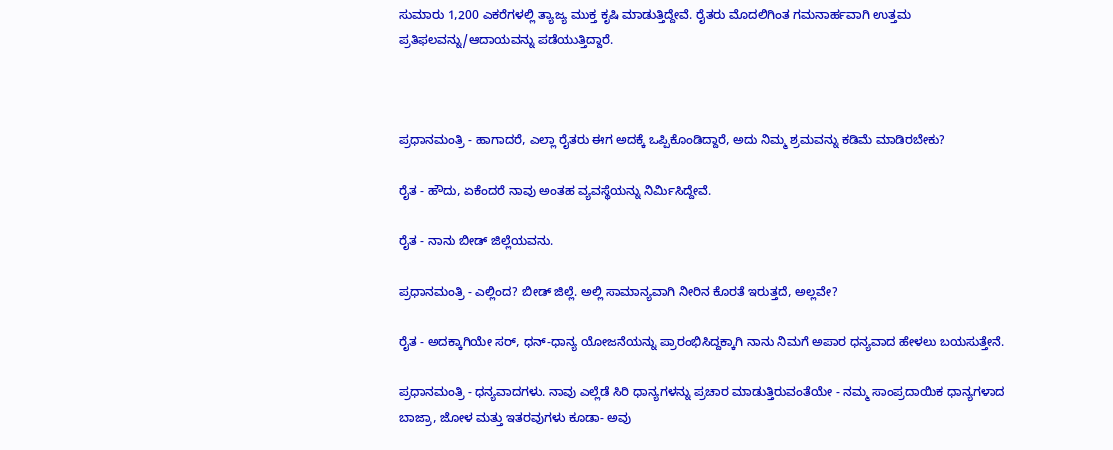ಸುಮಾರು 1,200 ಎಕರೆಗಳಲ್ಲಿ ತ್ಯಾಜ್ಯ ಮುಕ್ತ ಕೃಷಿ ಮಾಡುತ್ತಿದ್ದೇವೆ. ರೈತರು ಮೊದಲಿಗಿಂತ ಗಮನಾರ್ಹವಾಗಿ ಉತ್ತಮ ಪ್ರತಿಫಲವನ್ನು/ಆದಾಯವನ್ನು ಪಡೆಯುತ್ತಿದ್ದಾರೆ.



ಪ್ರಧಾನಮಂತ್ರಿ - ಹಾಗಾದರೆ, ಎಲ್ಲಾ ರೈತರು ಈಗ ಅದಕ್ಕೆ ಒಪ್ಪಿಕೊಂಡಿದ್ದಾರೆ, ಅದು ನಿಮ್ಮ ಶ್ರಮವನ್ನು ಕಡಿಮೆ ಮಾಡಿರಬೇಕು?

ರೈತ - ಹೌದು, ಏಕೆಂದರೆ ನಾವು ಅಂತಹ ವ್ಯವಸ್ಥೆಯನ್ನು ನಿರ್ಮಿಸಿದ್ದೇವೆ.

ರೈತ - ನಾನು ಬೀಡ್ ಜಿಲ್ಲೆಯವನು.

ಪ್ರಧಾನಮಂತ್ರಿ - ಎಲ್ಲಿಂದ? ಬೀಡ್ ಜಿಲ್ಲೆ. ಅಲ್ಲಿ ಸಾಮಾನ್ಯವಾಗಿ ನೀರಿನ ಕೊರತೆ ಇರುತ್ತದೆ, ಅಲ್ಲವೇ?

ರೈತ - ಅದಕ್ಕಾಗಿಯೇ ಸರ್, ಧನ್-ಧಾನ್ಯ ಯೋಜನೆಯನ್ನು ಪ್ರಾರಂಭಿಸಿದ್ದಕ್ಕಾಗಿ ನಾನು ನಿಮಗೆ ಅಪಾರ ಧನ್ಯವಾದ ಹೇಳಲು ಬಯಸುತ್ತೇನೆ.

ಪ್ರಧಾನಮಂತ್ರಿ - ಧನ್ಯವಾದಗಳು. ನಾವು ಎಲ್ಲೆಡೆ ಸಿರಿ ಧಾನ್ಯಗಳನ್ನು ಪ್ರಚಾರ ಮಾಡುತ್ತಿರುವಂತೆಯೇ - ನಮ್ಮ ಸಾಂಪ್ರದಾಯಿಕ ಧಾನ್ಯಗಳಾದ ಬಾಜ್ರಾ, ಜೋಳ ಮತ್ತು ಇತರವುಗಳು ಕೂಡಾ- ಅವು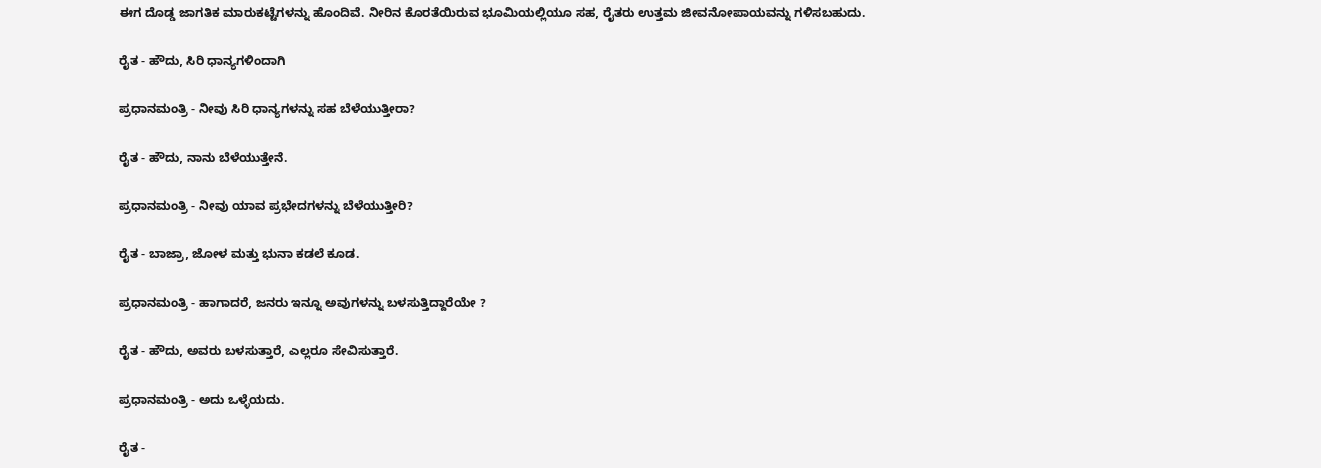ಈಗ ದೊಡ್ಡ ಜಾಗತಿಕ ಮಾರುಕಟ್ಟೆಗಳನ್ನು ಹೊಂದಿವೆ. ನೀರಿನ ಕೊರತೆಯಿರುವ ಭೂಮಿಯಲ್ಲಿಯೂ ಸಹ, ರೈತರು ಉತ್ತಮ ಜೀವನೋಪಾಯವನ್ನು ಗಳಿಸಬಹುದು.

ರೈತ - ಹೌದು, ಸಿರಿ ಧಾನ್ಯಗಳಿಂದಾಗಿ

ಪ್ರಧಾನಮಂತ್ರಿ - ನೀವು ಸಿರಿ ಧಾನ್ಯಗಳನ್ನು ಸಹ ಬೆಳೆಯುತ್ತೀರಾ?

ರೈತ - ಹೌದು, ನಾನು ಬೆಳೆಯುತ್ತೇನೆ.

ಪ್ರಧಾನಮಂತ್ರಿ - ನೀವು ಯಾವ ಪ್ರಭೇದಗಳನ್ನು ಬೆಳೆಯುತ್ತೀರಿ?

ರೈತ - ಬಾಜ್ರಾ, ಜೋಳ ಮತ್ತು ಭುನಾ ಕಡಲೆ ಕೂಡ.

ಪ್ರಧಾನಮಂತ್ರಿ - ಹಾಗಾದರೆ, ಜನರು ಇನ್ನೂ ಅವುಗಳನ್ನು ಬಳಸುತ್ತಿದ್ದಾರೆಯೇ ?

ರೈತ - ಹೌದು, ಅವರು ಬಳಸುತ್ತಾರೆ, ಎಲ್ಲರೂ ಸೇವಿಸುತ್ತಾರೆ.

ಪ್ರಧಾನಮಂತ್ರಿ - ಅದು ಒಳ್ಳೆಯದು.

ರೈತ -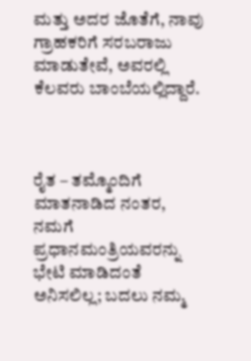ಮತ್ತು ಅದರ ಜೊತೆಗೆ, ನಾವು ಗ್ರಾಹಕರಿಗೆ ಸರಬರಾಜು ಮಾಡುತೇವೆ, ಅವರಲ್ಲಿ ಕೆಲವರು ಬಾಂಬೆಯಲ್ಲಿದ್ದಾರೆ.



ರೈತ – ತಮ್ಮೊಂದಿಗೆ  ಮಾತನಾಡಿದ ನಂತರ, ನಮಗೆ ಪ್ರಧಾನಮಂತ್ರಿಯವರನ್ನು ಭೇಟಿ ಮಾಡಿದಂತೆ ಅನಿಸಲಿಲ್ಲ; ಬದಲು ನಮ್ಮ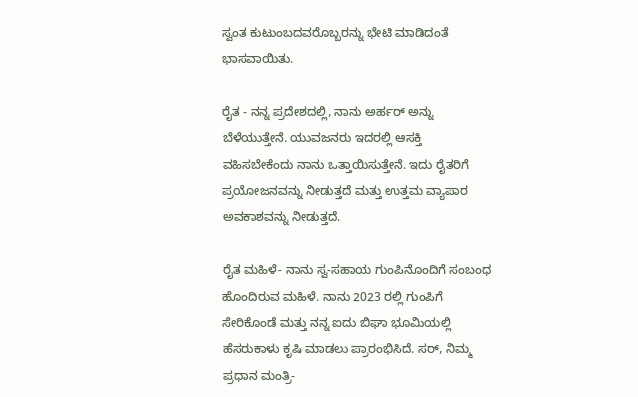ಸ್ವಂತ ಕುಟುಂಬದವರೊಬ್ಬರನ್ನು ಭೇಟಿ ಮಾಡಿದಂತೆ ಭಾಸವಾಯಿತು.

ರೈತ - ನನ್ನ ಪ್ರದೇಶದಲ್ಲಿ, ನಾನು ಅರ್ಹರ್ ಅನ್ನು ಬೆಳೆಯುತ್ತೇನೆ. ಯುವಜನರು ಇದರಲ್ಲಿ ಆಸಕ್ತಿ ವಹಿಸಬೇಕೆಂದು ನಾನು ಒತ್ತಾಯಿಸುತ್ತೇನೆ. ಇದು ರೈತರಿಗೆ ಪ್ರಯೋಜನವನ್ನು ನೀಡುತ್ತದೆ ಮತ್ತು ಉತ್ತಮ ವ್ಯಾಪಾರ ಅವಕಾಶವನ್ನು ನೀಡುತ್ತದೆ.

ರೈತ ಮಹಿಳೆ- ನಾನು ಸ್ವ-ಸಹಾಯ ಗುಂಪಿನೊಂದಿಗೆ ಸಂಬಂಧ ಹೊಂದಿರುವ ಮಹಿಳೆ. ನಾನು 2023 ರಲ್ಲಿ ಗುಂಪಿಗೆ ಸೇರಿಕೊಂಡೆ ಮತ್ತು ನನ್ನ ಐದು ಬಿಘಾ ಭೂಮಿಯಲ್ಲಿ ಹೆಸರುಕಾಳು ಕೃಷಿ ಮಾಡಲು ಪ್ರಾರಂಭಿಸಿದೆ. ಸರ್, ನಿಮ್ಮ ಪ್ರಧಾನ ಮಂತ್ರಿ-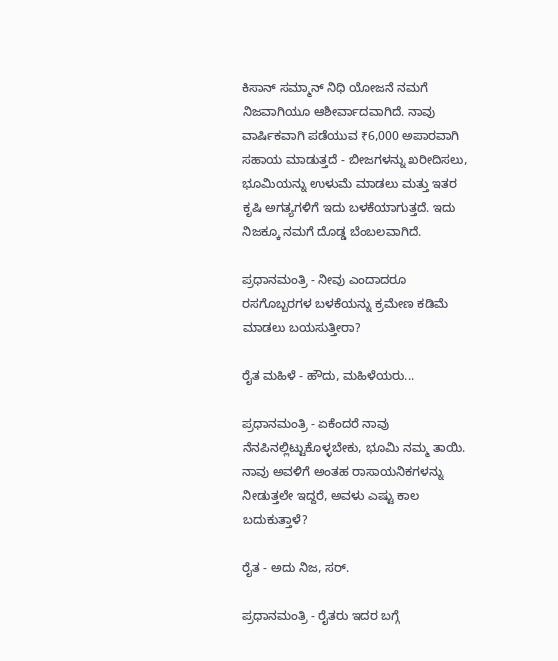ಕಿಸಾನ್ ಸಮ್ಮಾನ್ ನಿಧಿ ಯೋಜನೆ ನಮಗೆ ನಿಜವಾಗಿಯೂ ಆಶೀರ್ವಾದವಾಗಿದೆ. ನಾವು ವಾರ್ಷಿಕವಾಗಿ ಪಡೆಯುವ ₹6,000 ಅಪಾರವಾಗಿ ಸಹಾಯ ಮಾಡುತ್ತದೆ - ಬೀಜಗಳನ್ನು ಖರೀದಿಸಲು, ಭೂಮಿಯನ್ನು ಉಳುಮೆ ಮಾಡಲು ಮತ್ತು ಇತರ ಕೃಷಿ ಅಗತ್ಯಗಳಿಗೆ ಇದು ಬಳಕೆಯಾಗುತ್ತದೆ. ಇದು ನಿಜಕ್ಕೂ ನಮಗೆ ದೊಡ್ಡ ಬೆಂಬಲವಾಗಿದೆ.

ಪ್ರಧಾನಮಂತ್ರಿ - ನೀವು ಎಂದಾದರೂ ರಸಗೊಬ್ಬರಗಳ ಬಳಕೆಯನ್ನು ಕ್ರಮೇಣ ಕಡಿಮೆ ಮಾಡಲು ಬಯಸುತ್ತೀರಾ?

ರೈತ ಮಹಿಳೆ - ಹೌದು, ಮಹಿಳೆಯರು...

ಪ್ರಧಾನಮಂತ್ರಿ - ಏಕೆಂದರೆ ನಾವು ನೆನಪಿನಲ್ಲಿಟ್ಟುಕೊಳ್ಳಬೇಕು, ಭೂಮಿ ನಮ್ಮ ತಾಯಿ. ನಾವು ಅವಳಿಗೆ ಅಂತಹ ರಾಸಾಯನಿಕಗಳನ್ನು ನೀಡುತ್ತಲೇ ಇದ್ದರೆ, ಅವಳು ಎಷ್ಟು ಕಾಲ ಬದುಕುತ್ತಾಳೆ?

ರೈತ - ಅದು ನಿಜ, ಸರ್.

ಪ್ರಧಾನಮಂತ್ರಿ - ರೈತರು ಇದರ ಬಗ್ಗೆ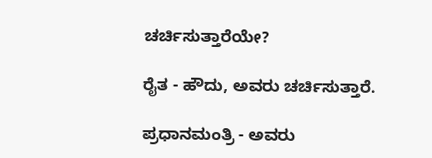ಚರ್ಚಿಸುತ್ತಾರೆಯೇ?

ರೈತ - ಹೌದು, ಅವರು ಚರ್ಚಿಸುತ್ತಾರೆ.

ಪ್ರಧಾನಮಂತ್ರಿ - ಅವರು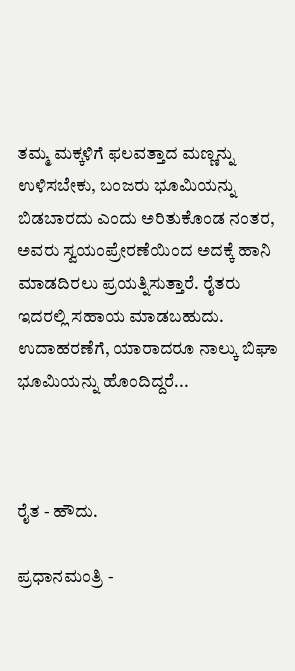ತಮ್ಮ ಮಕ್ಕಳಿಗೆ ಫಲವತ್ತಾದ ಮಣ್ಣನ್ನು ಉಳಿಸಬೇಕು, ಬಂಜರು ಭೂಮಿಯನ್ನು ಬಿಡಬಾರದು ಎಂದು ಅರಿತುಕೊಂಡ ನಂತರ, ಅವರು ಸ್ವಯಂಪ್ರೇರಣೆಯಿಂದ ಅದಕ್ಕೆ ಹಾನಿ ಮಾಡದಿರಲು ಪ್ರಯತ್ನಿಸುತ್ತಾರೆ. ರೈತರು ಇದರಲ್ಲಿ ಸಹಾಯ ಮಾಡಬಹುದು. ಉದಾಹರಣೆಗೆ, ಯಾರಾದರೂ ನಾಲ್ಕು ಬಿಘಾ ಭೂಮಿಯನ್ನು ಹೊಂದಿದ್ದರೆ...



ರೈತ - ಹೌದು.

ಪ್ರಧಾನಮಂತ್ರಿ -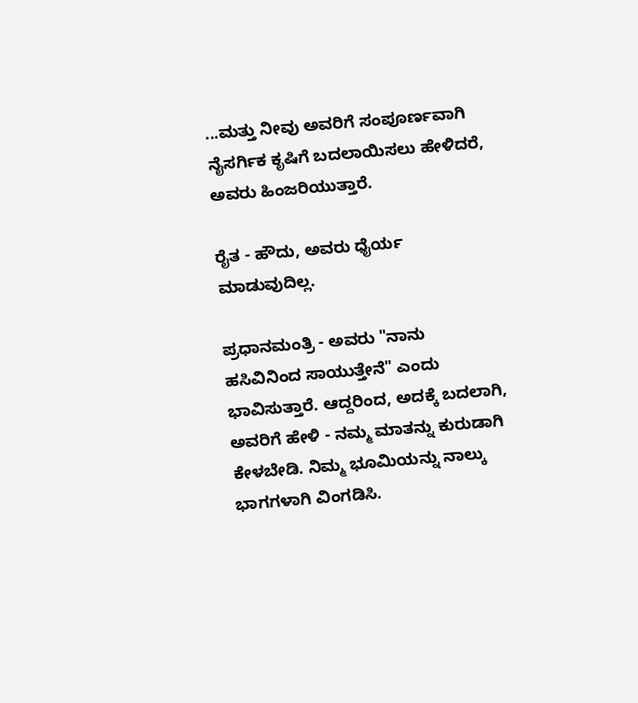...ಮತ್ತು ನೀವು ಅವರಿಗೆ ಸಂಪೂರ್ಣವಾಗಿ ನೈಸರ್ಗಿಕ ಕೃಷಿಗೆ ಬದಲಾಯಿಸಲು ಹೇಳಿದರೆ, ಅವರು ಹಿಂಜರಿಯುತ್ತಾರೆ.

ರೈತ - ಹೌದು, ಅವರು ಧೈರ್ಯ ಮಾಡುವುದಿಲ್ಲ.

ಪ್ರಧಾನಮಂತ್ರಿ - ಅವರು "ನಾನು ಹಸಿವಿನಿಂದ ಸಾಯುತ್ತೇನೆ" ಎಂದು ಭಾವಿಸುತ್ತಾರೆ. ಆದ್ದರಿಂದ, ಅದಕ್ಕೆ ಬದಲಾಗಿ, ಅವರಿಗೆ ಹೇಳಿ - ನಮ್ಮ ಮಾತನ್ನು ಕುರುಡಾಗಿ ಕೇಳಬೇಡಿ. ನಿಮ್ಮ ಭೂಮಿಯನ್ನು ನಾಲ್ಕು ಭಾಗಗಳಾಗಿ ವಿಂಗಡಿಸಿ.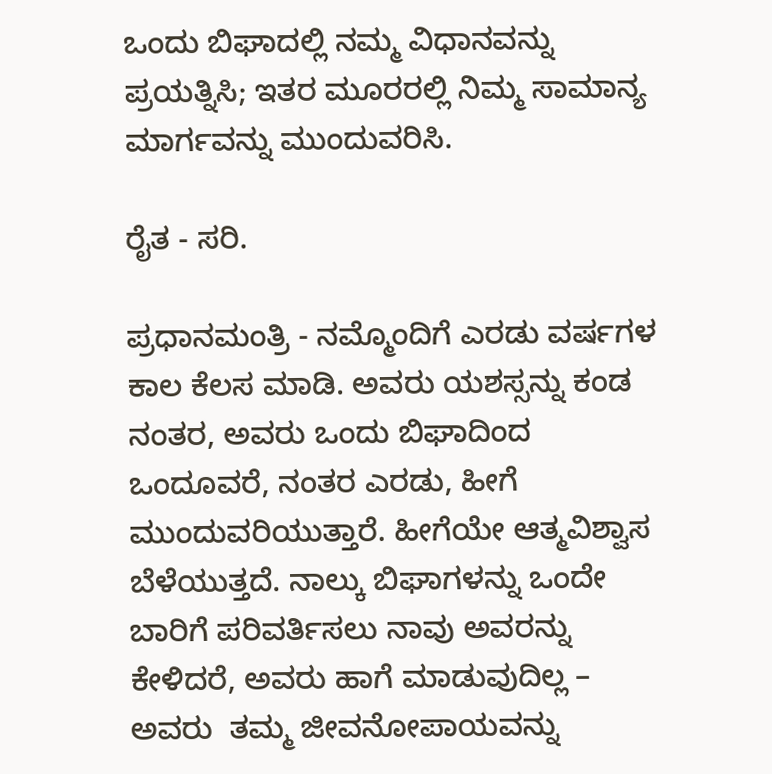ಒಂದು ಬಿಘಾದಲ್ಲಿ ನಮ್ಮ ವಿಧಾನವನ್ನು ಪ್ರಯತ್ನಿಸಿ; ಇತರ ಮೂರರಲ್ಲಿ ನಿಮ್ಮ ಸಾಮಾನ್ಯ ಮಾರ್ಗವನ್ನು ಮುಂದುವರಿಸಿ.

ರೈತ - ಸರಿ.

ಪ್ರಧಾನಮಂತ್ರಿ - ನಮ್ಮೊಂದಿಗೆ ಎರಡು ವರ್ಷಗಳ ಕಾಲ ಕೆಲಸ ಮಾಡಿ. ಅವರು ಯಶಸ್ಸನ್ನು ಕಂಡ ನಂತರ, ಅವರು ಒಂದು ಬಿಘಾದಿಂದ ಒಂದೂವರೆ, ನಂತರ ಎರಡು, ಹೀಗೆ ಮುಂದುವರಿಯುತ್ತಾರೆ. ಹೀಗೆಯೇ ಆತ್ಮವಿಶ್ವಾಸ ಬೆಳೆಯುತ್ತದೆ. ನಾಲ್ಕು ಬಿಘಾಗಳನ್ನು ಒಂದೇ ಬಾರಿಗೆ ಪರಿವರ್ತಿಸಲು ನಾವು ಅವರನ್ನು ಕೇಳಿದರೆ, ಅವರು ಹಾಗೆ ಮಾಡುವುದಿಲ್ಲ – ಅವರು  ತಮ್ಮ ಜೀವನೋಪಾಯವನ್ನು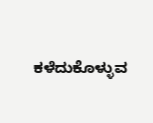ಕಳೆದುಕೊಳ್ಳುವ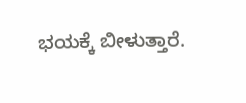ಭಯಕ್ಕೆ ಬೀಳುತ್ತಾರೆ.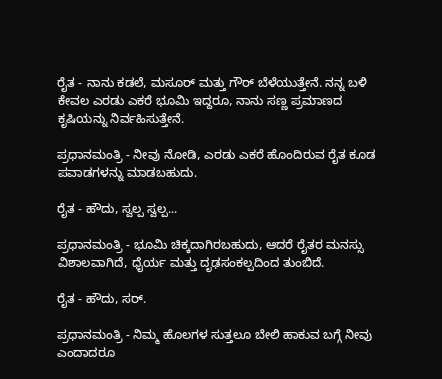ರೈತ - ನಾನು ಕಡಲೆ, ಮಸೂರ್ ಮತ್ತು ಗೌರ್ ಬೆಳೆಯುತ್ತೇನೆ. ನನ್ನ ಬಳಿ ಕೇವಲ ಎರಡು ಎಕರೆ ಭೂಮಿ ಇದ್ದರೂ, ನಾನು ಸಣ್ಣ ಪ್ರಮಾಣದ ಕೃಷಿಯನ್ನು ನಿರ್ವಹಿಸುತ್ತೇನೆ.

ಪ್ರಧಾನಮಂತ್ರಿ - ನೀವು ನೋಡಿ, ಎರಡು ಎಕರೆ ಹೊಂದಿರುವ ರೈತ ಕೂಡ ಪವಾಡಗಳನ್ನು ಮಾಡಬಹುದು.

ರೈತ - ಹೌದು, ಸ್ವಲ್ಪ ಸ್ವಲ್ಪ...

ಪ್ರಧಾನಮಂತ್ರಿ - ಭೂಮಿ ಚಿಕ್ಕದಾಗಿರಬಹುದು, ಆದರೆ ರೈತರ ಮನಸ್ಸು ವಿಶಾಲವಾಗಿದೆ, ಧೈರ್ಯ ಮತ್ತು ದೃಢಸಂಕಲ್ಪದಿಂದ ತುಂಬಿದೆ.

ರೈತ - ಹೌದು, ಸರ್.

ಪ್ರಧಾನಮಂತ್ರಿ - ನಿಮ್ಮ ಹೊಲಗಳ ಸುತ್ತಲೂ ಬೇಲಿ ಹಾಕುವ ಬಗ್ಗೆ ನೀವು ಎಂದಾದರೂ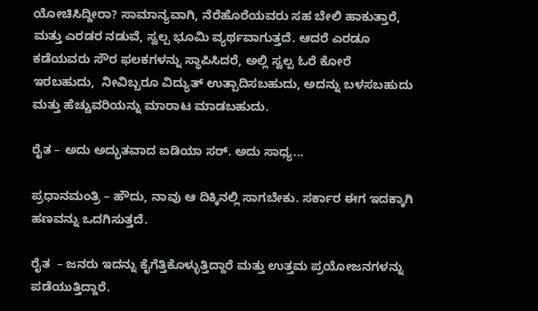ಯೋಚಿಸಿದ್ದೀರಾ? ಸಾಮಾನ್ಯವಾಗಿ, ನೆರೆಹೊರೆಯವರು ಸಹ ಬೇಲಿ ಹಾಕುತ್ತಾರೆ, ಮತ್ತು ಎರಡರ ನಡುವೆ, ಸ್ವಲ್ಪ ಭೂಮಿ ವ್ಯರ್ಥವಾಗುತ್ತದೆ. ಆದರೆ ಎರಡೂ ಕಡೆಯವರು ಸೌರ ಫಲಕಗಳನ್ನು ಸ್ಥಾಪಿಸಿದರೆ, ಅಲ್ಲಿ ಸ್ವಲ್ಪ ಓರೆ ಕೋರೆ ಇರಬಹುದು,  ನೀವಿಬ್ಬರೂ ವಿದ್ಯುತ್ ಉತ್ಪಾದಿಸಬಹುದು, ಅದನ್ನು ಬಳಸಬಹುದು ಮತ್ತು ಹೆಚ್ಚುವರಿಯನ್ನು ಮಾರಾಟ ಮಾಡಬಹುದು.

ರೈತ – ಅದು ಅದ್ಭುತವಾದ ಐಡಿಯಾ ಸರ್. ಅದು ಸಾಧ್ಯ...

ಪ್ರಧಾನಮಂತ್ರಿ – ಹೌದು, ನಾವು ಆ ದಿಕ್ಕಿನಲ್ಲಿ ಸಾಗಬೇಕು. ಸರ್ಕಾರ ಈಗ ಇದಕ್ಕಾಗಿ ಹಣವನ್ನು ಒದಗಿಸುತ್ತದೆ.

ರೈತ  – ಜನರು ಇದನ್ನು ಕೈಗೆತ್ತಿಕೊಳ್ಳುತ್ತಿದ್ದಾರೆ ಮತ್ತು ಉತ್ತಮ ಪ್ರಯೋಜನಗಳನ್ನು ಪಡೆಯುತ್ತಿದ್ದಾರೆ.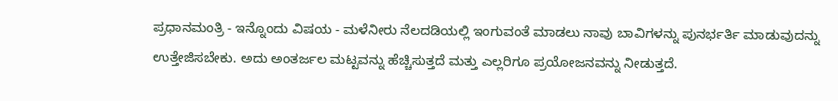ಪ್ರಧಾನಮಂತ್ರಿ - ಇನ್ನೊಂದು ವಿಷಯ - ಮಳೆನೀರು ನೆಲದಡಿಯಲ್ಲಿ ಇಂಗುವಂತೆ ಮಾಡಲು ನಾವು ಬಾವಿಗಳನ್ನು ಪುನರ್ಭರ್ತಿ ಮಾಡುವುದನ್ನು ಉತ್ತೇಜಿಸಬೇಕು. ಅದು ಅಂತರ್ಜಲ ಮಟ್ಟವನ್ನು ಹೆಚ್ಚಿಸುತ್ತದೆ ಮತ್ತು ಎಲ್ಲರಿಗೂ ಪ್ರಯೋಜನವನ್ನು ನೀಡುತ್ತದೆ.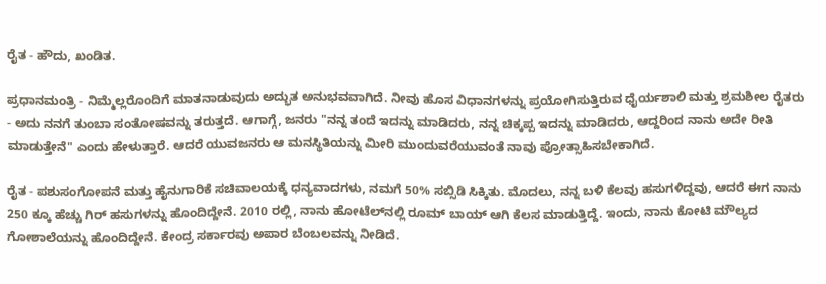ರೈತ - ಹೌದು, ಖಂಡಿತ.

ಪ್ರಧಾನಮಂತ್ರಿ - ನಿಮ್ಮೆಲ್ಲರೊಂದಿಗೆ ಮಾತನಾಡುವುದು ಅದ್ಭುತ ಅನುಭವವಾಗಿದೆ. ನೀವು ಹೊಸ ವಿಧಾನಗಳನ್ನು ಪ್ರಯೋಗಿಸುತ್ತಿರುವ ಧೈರ್ಯಶಾಲಿ ಮತ್ತು ಶ್ರಮಶೀಲ ರೈತರು - ಅದು ನನಗೆ ತುಂಬಾ ಸಂತೋಷವನ್ನು ತರುತ್ತದೆ. ಆಗಾಗ್ಗೆ, ಜನರು "ನನ್ನ ತಂದೆ ಇದನ್ನು ಮಾಡಿದರು, ನನ್ನ ಚಿಕ್ಕಪ್ಪ ಇದನ್ನು ಮಾಡಿದರು, ಆದ್ದರಿಂದ ನಾನು ಅದೇ ರೀತಿ ಮಾಡುತ್ತೇನೆ" ಎಂದು ಹೇಳುತ್ತಾರೆ. ಆದರೆ ಯುವಜನರು ಆ ಮನಸ್ಥಿತಿಯನ್ನು ಮೀರಿ ಮುಂದುವರೆಯುವಂತೆ ನಾವು ಪ್ರೋತ್ಸಾಹಿಸಬೇಕಾಗಿದೆ.

ರೈತ - ಪಶುಸಂಗೋಪನೆ ಮತ್ತು ಹೈನುಗಾರಿಕೆ ಸಚಿವಾಲಯಕ್ಕೆ ಧನ್ಯವಾದಗಳು, ನಮಗೆ 50% ಸಬ್ಸಿಡಿ ಸಿಕ್ಕಿತು. ಮೊದಲು, ನನ್ನ ಬಳಿ ಕೆಲವು ಹಸುಗಳಿದ್ದವು, ಆದರೆ ಈಗ ನಾನು 250 ಕ್ಕೂ ಹೆಚ್ಚು ಗಿರ್ ಹಸುಗಳನ್ನು ಹೊಂದಿದ್ದೇನೆ. 2010 ರಲ್ಲಿ, ನಾನು ಹೋಟೆಲ್‌ನಲ್ಲಿ ರೂಮ್ ಬಾಯ್ ಆಗಿ ಕೆಲಸ ಮಾಡುತ್ತಿದ್ದೆ. ಇಂದು, ನಾನು ಕೋಟಿ ಮೌಲ್ಯದ ಗೋಶಾಲೆಯನ್ನು ಹೊಂದಿದ್ದೇನೆ. ಕೇಂದ್ರ ಸರ್ಕಾರವು ಅಪಾರ ಬೆಂಬಲವನ್ನು ನೀಡಿದೆ.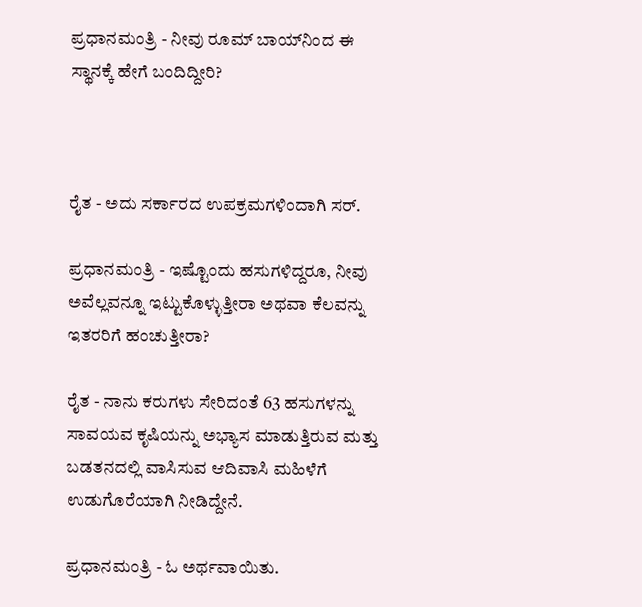ಪ್ರಧಾನಮಂತ್ರಿ - ನೀವು ರೂಮ್ ಬಾಯ್‌ನಿಂದ ಈ ಸ್ಥಾನಕ್ಕೆ ಹೇಗೆ ಬಂದಿದ್ದೀರಿ?



ರೈತ - ಅದು ಸರ್ಕಾರದ ಉಪಕ್ರಮಗಳಿಂದಾಗಿ ಸರ್.

ಪ್ರಧಾನಮಂತ್ರಿ - ಇಷ್ಟೊಂದು ಹಸುಗಳಿದ್ದರೂ, ನೀವು ಅವೆಲ್ಲವನ್ನೂ ಇಟ್ಟುಕೊಳ್ಳುತ್ತೀರಾ ಅಥವಾ ಕೆಲವನ್ನು ಇತರರಿಗೆ ಹಂಚುತ್ತೀರಾ?

ರೈತ - ನಾನು ಕರುಗಳು ಸೇರಿದಂತೆ 63 ಹಸುಗಳನ್ನು ಸಾವಯವ ಕೃಷಿಯನ್ನು ಅಭ್ಯಾಸ ಮಾಡುತ್ತಿರುವ ಮತ್ತು ಬಡತನದಲ್ಲಿ ವಾಸಿಸುವ ಆದಿವಾಸಿ ಮಹಿಳೆಗೆ ಉಡುಗೊರೆಯಾಗಿ ನೀಡಿದ್ದೇನೆ.

ಪ್ರಧಾನಮಂತ್ರಿ - ಓ ಅರ್ಥವಾಯಿತು.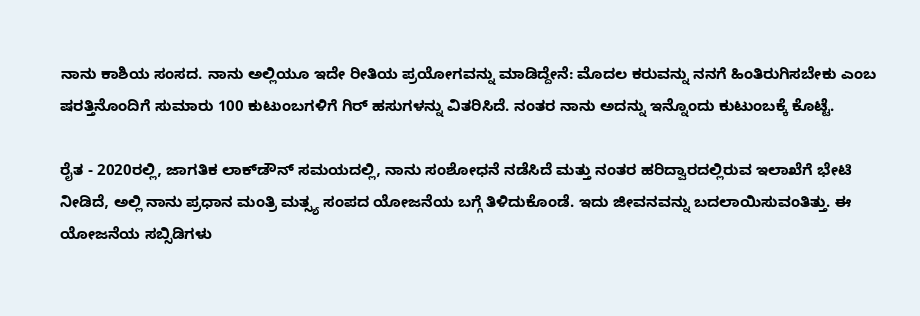ನಾನು ಕಾಶಿಯ ಸಂಸದ. ನಾನು ಅಲ್ಲಿಯೂ ಇದೇ ರೀತಿಯ ಪ್ರಯೋಗವನ್ನು ಮಾಡಿದ್ದೇನೆ: ಮೊದಲ ಕರುವನ್ನು ನನಗೆ ಹಿಂತಿರುಗಿಸಬೇಕು ಎಂಬ ಷರತ್ತಿನೊಂದಿಗೆ ಸುಮಾರು 100 ಕುಟುಂಬಗಳಿಗೆ ಗಿರ್ ಹಸುಗಳನ್ನು ವಿತರಿಸಿದೆ. ನಂತರ ನಾನು ಅದನ್ನು ಇನ್ನೊಂದು ಕುಟುಂಬಕ್ಕೆ ಕೊಟ್ಟೆ.

ರೈತ - 2020ರಲ್ಲಿ, ಜಾಗತಿಕ ಲಾಕ್‌ಡೌನ್ ಸಮಯದಲ್ಲಿ, ನಾನು ಸಂಶೋಧನೆ ನಡೆಸಿದೆ ಮತ್ತು ನಂತರ ಹರಿದ್ವಾರದಲ್ಲಿರುವ ಇಲಾಖೆಗೆ ಭೇಟಿ ನೀಡಿದೆ, ಅಲ್ಲಿ ನಾನು ಪ್ರಧಾನ ಮಂತ್ರಿ ಮತ್ಸ್ಯ ಸಂಪದ ಯೋಜನೆಯ ಬಗ್ಗೆ ತಿಳಿದುಕೊಂಡೆ. ಇದು ಜೀವನವನ್ನು ಬದಲಾಯಿಸುವಂತಿತ್ತು. ಈ ಯೋಜನೆಯ ಸಬ್ಸಿಡಿಗಳು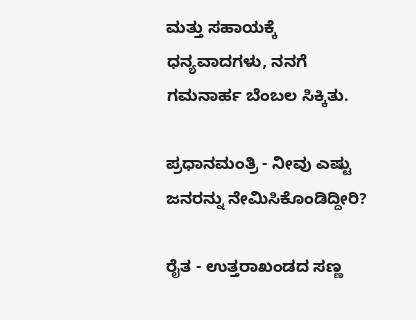ಮತ್ತು ಸಹಾಯಕ್ಕೆ ಧನ್ಯವಾದಗಳು, ನನಗೆ ಗಮನಾರ್ಹ ಬೆಂಬಲ ಸಿಕ್ಕಿತು.

ಪ್ರಧಾನಮಂತ್ರಿ - ನೀವು ಎಷ್ಟು ಜನರನ್ನು ನೇಮಿಸಿಕೊಂಡಿದ್ದೀರಿ?

ರೈತ - ಉತ್ತರಾಖಂಡದ ಸಣ್ಣ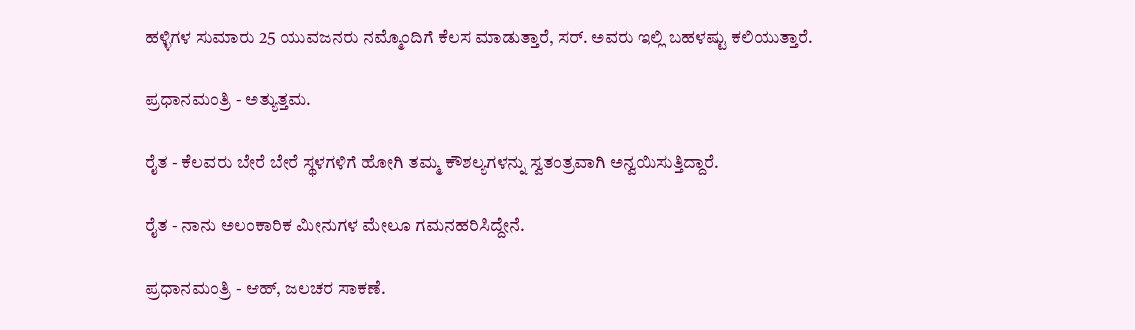ಹಳ್ಳಿಗಳ ಸುಮಾರು 25 ಯುವಜನರು ನಮ್ಮೊಂದಿಗೆ ಕೆಲಸ ಮಾಡುತ್ತಾರೆ, ಸರ್. ಅವರು ಇಲ್ಲಿ ಬಹಳಷ್ಟು ಕಲಿಯುತ್ತಾರೆ.

ಪ್ರಧಾನಮಂತ್ರಿ - ಅತ್ಯುತ್ತಮ.

ರೈತ - ಕೆಲವರು ಬೇರೆ ಬೇರೆ ಸ್ಥಳಗಳಿಗೆ ಹೋಗಿ ತಮ್ಮ ಕೌಶಲ್ಯಗಳನ್ನು ಸ್ವತಂತ್ರವಾಗಿ ಅನ್ವಯಿಸುತ್ತಿದ್ದಾರೆ.

ರೈತ - ನಾನು ಅಲಂಕಾರಿಕ ಮೀನುಗಳ ಮೇಲೂ ಗಮನಹರಿಸಿದ್ದೇನೆ.

ಪ್ರಧಾನಮಂತ್ರಿ - ಆಹ್, ಜಲಚರ ಸಾಕಣೆ.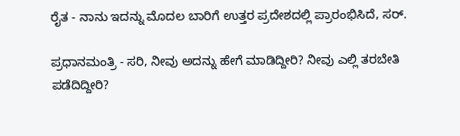ರೈತ - ನಾನು ಇದನ್ನು ಮೊದಲ ಬಾರಿಗೆ ಉತ್ತರ ಪ್ರದೇಶದಲ್ಲಿ ಪ್ರಾರಂಭಿಸಿದೆ, ಸರ್.

ಪ್ರಧಾನಮಂತ್ರಿ - ಸರಿ, ನೀವು ಅದನ್ನು ಹೇಗೆ ಮಾಡಿದ್ದೀರಿ? ನೀವು ಎಲ್ಲಿ ತರಬೇತಿ ಪಡೆದಿದ್ದೀರಿ?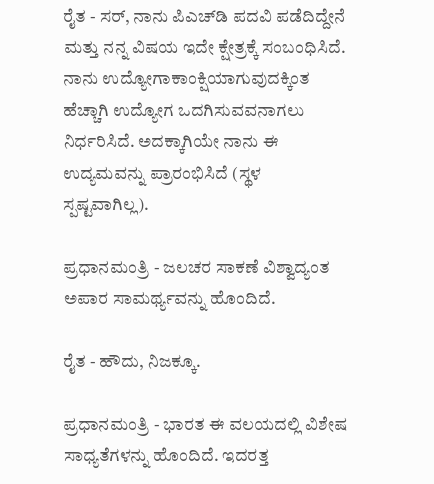ರೈತ - ಸರ್, ನಾನು ಪಿಎಚ್‌ಡಿ ಪದವಿ ಪಡೆದಿದ್ದೇನೆ ಮತ್ತು ನನ್ನ ವಿಷಯ ಇದೇ ಕ್ಷೇತ್ರಕ್ಕೆ ಸಂಬಂಧಿಸಿದೆ. ನಾನು ಉದ್ಯೋಗಾಕಾಂಕ್ಷಿಯಾಗುವುದಕ್ಕಿಂತ ಹೆಚ್ಚಾಗಿ ಉದ್ಯೋಗ ಒದಗಿಸುವವನಾಗಲು ನಿರ್ಧರಿಸಿದೆ. ಅದಕ್ಕಾಗಿಯೇ ನಾನು ಈ ಉದ್ಯಮವನ್ನು ಪ್ರಾರಂಭಿಸಿದೆ (ಸ್ಥಳ ಸ್ಪಷ್ಟವಾಗಿಲ್ಲ).

ಪ್ರಧಾನಮಂತ್ರಿ - ಜಲಚರ ಸಾಕಣೆ ವಿಶ್ವಾದ್ಯಂತ ಅಪಾರ ಸಾಮರ್ಥ್ಯವನ್ನು ಹೊಂದಿದೆ.

ರೈತ - ಹೌದು, ನಿಜಕ್ಕೂ.

ಪ್ರಧಾನಮಂತ್ರಿ - ಭಾರತ ಈ ವಲಯದಲ್ಲಿ ವಿಶೇಷ ಸಾಧ್ಯತೆಗಳನ್ನು ಹೊಂದಿದೆ. ಇದರತ್ತ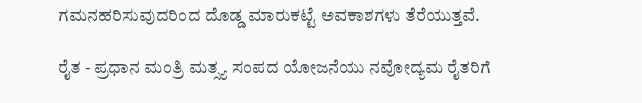ಗಮನಹರಿಸುವುದರಿಂದ ದೊಡ್ಡ ಮಾರುಕಟ್ಟೆ ಅವಕಾಶಗಳು ತೆರೆಯುತ್ತವೆ.

ರೈತ - ಪ್ರಧಾನ ಮಂತ್ರಿ ಮತ್ಸ್ಯ ಸಂಪದ ಯೋಜನೆಯು ನವೋದ್ಯಮ ರೈತರಿಗೆ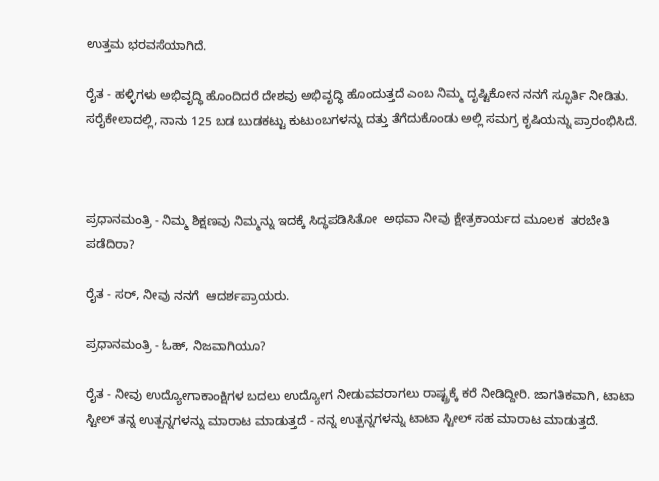ಉತ್ತಮ ಭರವಸೆಯಾಗಿದೆ.

ರೈತ - ಹಳ್ಳಿಗಳು ಅಭಿವೃದ್ಧಿ ಹೊಂದಿದರೆ ದೇಶವು ಅಭಿವೃದ್ಧಿ ಹೊಂದುತ್ತದೆ ಎಂಬ ನಿಮ್ಮ ದೃಷ್ಟಿಕೋನ ನನಗೆ ಸ್ಫೂರ್ತಿ ನೀಡಿತು. ಸರೈಕೇಲಾದಲ್ಲಿ, ನಾನು 125 ಬಡ ಬುಡಕಟ್ಟು ಕುಟುಂಬಗಳನ್ನು ದತ್ತು ತೆಗೆದುಕೊಂಡು ಅಲ್ಲಿ ಸಮಗ್ರ ಕೃಷಿಯನ್ನು ಪ್ರಾರಂಭಿಸಿದೆ.



ಪ್ರಧಾನಮಂತ್ರಿ - ನಿಮ್ಮ ಶಿಕ್ಷಣವು ನಿಮ್ಮನ್ನು ಇದಕ್ಕೆ ಸಿದ್ಧಪಡಿಸಿತೋ  ಅಥವಾ ನೀವು ಕ್ಷೇತ್ರಕಾರ್ಯದ ಮೂಲಕ  ತರಬೇತಿ ಪಡೆದಿರಾ?

ರೈತ - ಸರ್, ನೀವು ನನಗೆ  ಆದರ್ಶಪ್ರಾಯರು.

ಪ್ರಧಾನಮಂತ್ರಿ - ಓಹ್, ನಿಜವಾಗಿಯೂ?

ರೈತ - ನೀವು ಉದ್ಯೋಗಾಕಾಂಕ್ಷಿಗಳ ಬದಲು ಉದ್ಯೋಗ ನೀಡುವವರಾಗಲು ರಾಷ್ಟ್ರಕ್ಕೆ ಕರೆ ನೀಡಿದ್ದೀರಿ. ಜಾಗತಿಕವಾಗಿ, ಟಾಟಾ ಸ್ಟೀಲ್ ತನ್ನ ಉತ್ಪನ್ನಗಳನ್ನು ಮಾರಾಟ ಮಾಡುತ್ತದೆ - ನನ್ನ ಉತ್ಪನ್ನಗಳನ್ನು ಟಾಟಾ ಸ್ಟೀಲ್ ಸಹ ಮಾರಾಟ ಮಾಡುತ್ತದೆ.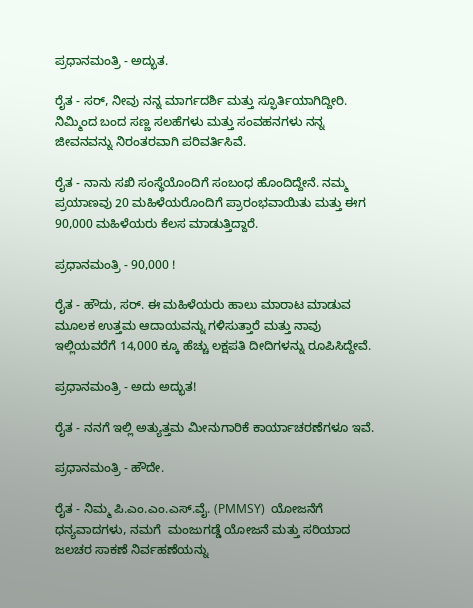ಪ್ರಧಾನಮಂತ್ರಿ - ಅದ್ಭುತ.

ರೈತ - ಸರ್, ನೀವು ನನ್ನ ಮಾರ್ಗದರ್ಶಿ ಮತ್ತು ಸ್ಫೂರ್ತಿಯಾಗಿದ್ದೀರಿ. ನಿಮ್ಮಿಂದ ಬಂದ ಸಣ್ಣ ಸಲಹೆಗಳು ಮತ್ತು ಸಂವಹನಗಳು ನನ್ನ ಜೀವನವನ್ನು ನಿರಂತರವಾಗಿ ಪರಿವರ್ತಿಸಿವೆ.

ರೈತ - ನಾನು ಸಖಿ ಸಂಸ್ಥೆಯೊಂದಿಗೆ ಸಂಬಂಧ ಹೊಂದಿದ್ದೇನೆ. ನಮ್ಮ ಪ್ರಯಾಣವು 20 ಮಹಿಳೆಯರೊಂದಿಗೆ ಪ್ರಾರಂಭವಾಯಿತು ಮತ್ತು ಈಗ 90,000 ಮಹಿಳೆಯರು ಕೆಲಸ ಮಾಡುತ್ತಿದ್ದಾರೆ.

ಪ್ರಧಾನಮಂತ್ರಿ - 90,000 !

ರೈತ - ಹೌದು, ಸರ್. ಈ ಮಹಿಳೆಯರು ಹಾಲು ಮಾರಾಟ ಮಾಡುವ ಮೂಲಕ ಉತ್ತಮ ಆದಾಯವನ್ನು ಗಳಿಸುತ್ತಾರೆ ಮತ್ತು ನಾವು ಇಲ್ಲಿಯವರೆಗೆ 14,000 ಕ್ಕೂ ಹೆಚ್ಚು ಲಕ್ಷಪತಿ ದೀದಿಗಳನ್ನು ರೂಪಿಸಿದ್ದೇವೆ.

ಪ್ರಧಾನಮಂತ್ರಿ - ಅದು ಅದ್ಭುತ!

ರೈತ - ನನಗೆ ಇಲ್ಲಿ ಅತ್ಯುತ್ತಮ ಮೀನುಗಾರಿಕೆ ಕಾರ್ಯಾಚರಣೆಗಳೂ ಇವೆ.

ಪ್ರಧಾನಮಂತ್ರಿ - ಹೌದೇ.

ರೈತ - ನಿಮ್ಮ ಪಿ.ಎಂ.ಎಂ.ಎಸ್.ವೈ. (PMMSY)  ಯೋಜನೆಗೆ ಧನ್ಯವಾದಗಳು, ನಮಗೆ  ಮಂಜುಗಡ್ಡೆ ಯೋಜನೆ ಮತ್ತು ಸರಿಯಾದ ಜಲಚರ ಸಾಕಣೆ ನಿರ್ವಹಣೆಯನ್ನು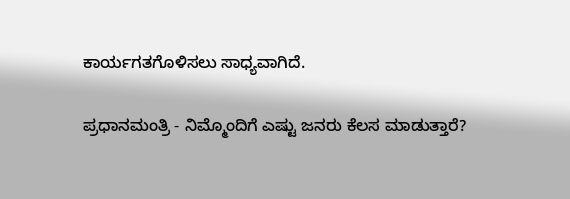ಕಾರ್ಯಗತಗೊಳಿಸಲು ಸಾಧ್ಯವಾಗಿದೆ.

ಪ್ರಧಾನಮಂತ್ರಿ - ನಿಮ್ಮೊಂದಿಗೆ ಎಷ್ಟು ಜನರು ಕೆಲಸ ಮಾಡುತ್ತಾರೆ?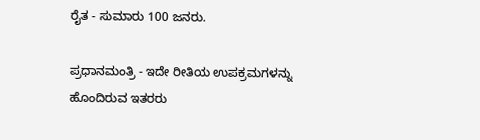ರೈತ - ಸುಮಾರು 100 ಜನರು.

ಪ್ರಧಾನಮಂತ್ರಿ - ಇದೇ ರೀತಿಯ ಉಪಕ್ರಮಗಳನ್ನು ಹೊಂದಿರುವ ಇತರರು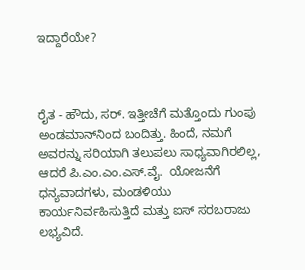ಇದ್ದಾರೆಯೇ?



ರೈತ - ಹೌದು, ಸರ್. ಇತ್ತೀಚೆಗೆ ಮತ್ತೊಂದು ಗುಂಪು ಅಂಡಮಾನ್‌ನಿಂದ ಬಂದಿತ್ತು. ಹಿಂದೆ, ನಮಗೆ  ಅವರನ್ನು ಸರಿಯಾಗಿ ತಲುಪಲು ಸಾಧ್ಯವಾಗಿರಲಿಲ್ಲ, ಆದರೆ ಪಿ.ಎಂ.ಎಂ.ಎಸ್.ವೈ.  ಯೋಜನೆಗೆ ಧನ್ಯವಾದಗಳು, ಮಂಡಳಿಯು ಕಾರ್ಯನಿರ್ವಹಿಸುತ್ತಿದೆ ಮತ್ತು ಐಸ್ ಸರಬರಾಜು ಲಭ್ಯವಿದೆ.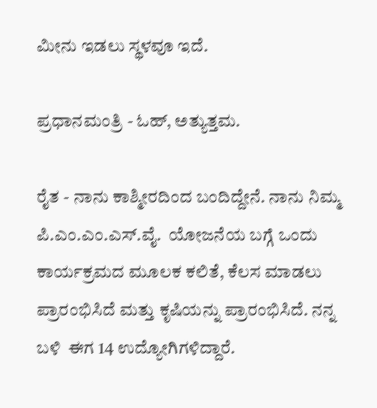ಮೀನು ಇಡಲು ಸ್ಥಳವೂ ಇದೆ.

ಪ್ರಧಾನಮಂತ್ರಿ - ಓಹ್, ಅತ್ಯುತ್ತಮ.

ರೈತ - ನಾನು ಕಾಶ್ಮೀರದಿಂದ ಬಂದಿದ್ದೇನೆ. ನಾನು ನಿಮ್ಮ ಪಿ.ಎಂ.ಎಂ.ಎಸ್.ವೈ.  ಯೋಜನೆಯ ಬಗ್ಗೆ ಒಂದು ಕಾರ್ಯಕ್ರಮದ ಮೂಲಕ ಕಲಿತೆ, ಕೆಲಸ ಮಾಡಲು ಪ್ರಾರಂಭಿಸಿದೆ ಮತ್ತು ಕೃಷಿಯನ್ನು ಪ್ರಾರಂಭಿಸಿದೆ. ನನ್ನ ಬಳಿ  ಈಗ 14 ಉದ್ಯೋಗಿಗಳಿದ್ದಾರೆ.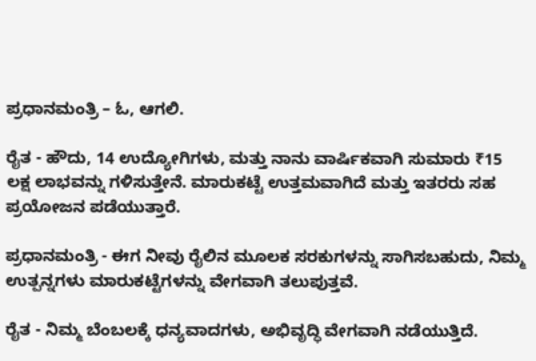ಪ್ರಧಾನಮಂತ್ರಿ – ಓ, ಆಗಲಿ.

ರೈತ - ಹೌದು, 14 ಉದ್ಯೋಗಿಗಳು, ಮತ್ತು ನಾನು ವಾರ್ಷಿಕವಾಗಿ ಸುಮಾರು ₹15 ಲಕ್ಷ ಲಾಭವನ್ನು ಗಳಿಸುತ್ತೇನೆ. ಮಾರುಕಟ್ಟೆ ಉತ್ತಮವಾಗಿದೆ ಮತ್ತು ಇತರರು ಸಹ ಪ್ರಯೋಜನ ಪಡೆಯುತ್ತಾರೆ.

ಪ್ರಧಾನಮಂತ್ರಿ - ಈಗ ನೀವು ರೈಲಿನ ಮೂಲಕ ಸರಕುಗಳನ್ನು ಸಾಗಿಸಬಹುದು, ನಿಮ್ಮ ಉತ್ಪನ್ನಗಳು ಮಾರುಕಟ್ಟೆಗಳನ್ನು ವೇಗವಾಗಿ ತಲುಪುತ್ತವೆ.

ರೈತ - ನಿಮ್ಮ ಬೆಂಬಲಕ್ಕೆ ಧನ್ಯವಾದಗಳು, ಅಭಿವೃದ್ಧಿ ವೇಗವಾಗಿ ನಡೆಯುತ್ತಿದೆ.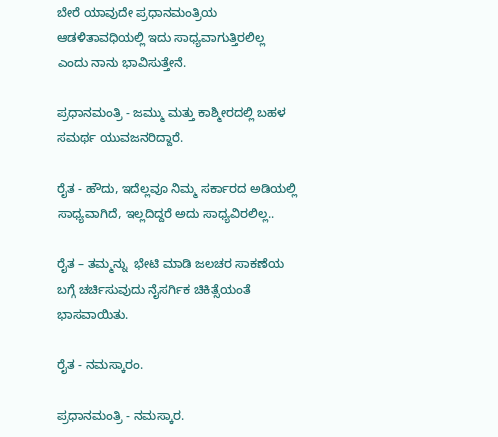ಬೇರೆ ಯಾವುದೇ ಪ್ರಧಾನಮಂತ್ರಿಯ ಆಡಳಿತಾವಧಿಯಲ್ಲಿ ಇದು ಸಾಧ್ಯವಾಗುತ್ತಿರಲಿಲ್ಲ ಎಂದು ನಾನು ಭಾವಿಸುತ್ತೇನೆ.

ಪ್ರಧಾನಮಂತ್ರಿ - ಜಮ್ಮು ಮತ್ತು ಕಾಶ್ಮೀರದಲ್ಲಿ ಬಹಳ ಸಮರ್ಥ ಯುವಜನರಿದ್ದಾರೆ.

ರೈತ - ಹೌದು, ಇದೆಲ್ಲವೂ ನಿಮ್ಮ ಸರ್ಕಾರದ ಅಡಿಯಲ್ಲಿ ಸಾಧ್ಯವಾಗಿದೆ, ಇಲ್ಲದಿದ್ದರೆ ಅದು ಸಾಧ್ಯವಿರಲಿಲ್ಲ..

ರೈತ – ತಮ್ಮನ್ನು  ಭೇಟಿ ಮಾಡಿ ಜಲಚರ ಸಾಕಣೆಯ ಬಗ್ಗೆ ಚರ್ಚಿಸುವುದು ನೈಸರ್ಗಿಕ ಚಿಕಿತ್ಸೆಯಂತೆ ಭಾಸವಾಯಿತು.

ರೈತ - ನಮಸ್ಕಾರಂ.

ಪ್ರಧಾನಮಂತ್ರಿ - ನಮಸ್ಕಾರ.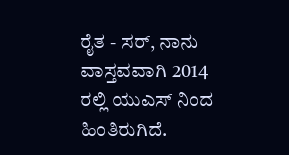ರೈತ - ಸರ್, ನಾನು ವಾಸ್ತವವಾಗಿ 2014 ರಲ್ಲಿ ಯುಎಸ್ ನಿಂದ ಹಿಂತಿರುಗಿದೆ.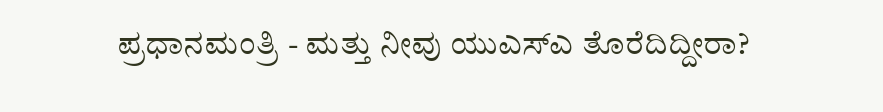ಪ್ರಧಾನಮಂತ್ರಿ - ಮತ್ತು ನೀವು ಯುಎಸ್ಎ ತೊರೆದಿದ್ದೀರಾ?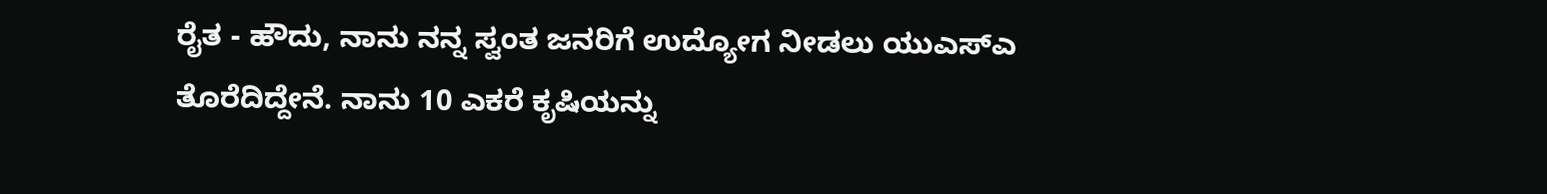ರೈತ - ಹೌದು, ನಾನು ನನ್ನ ಸ್ವಂತ ಜನರಿಗೆ ಉದ್ಯೋಗ ನೀಡಲು ಯುಎಸ್ಎ ತೊರೆದಿದ್ದೇನೆ. ನಾನು 10 ಎಕರೆ ಕೃಷಿಯನ್ನು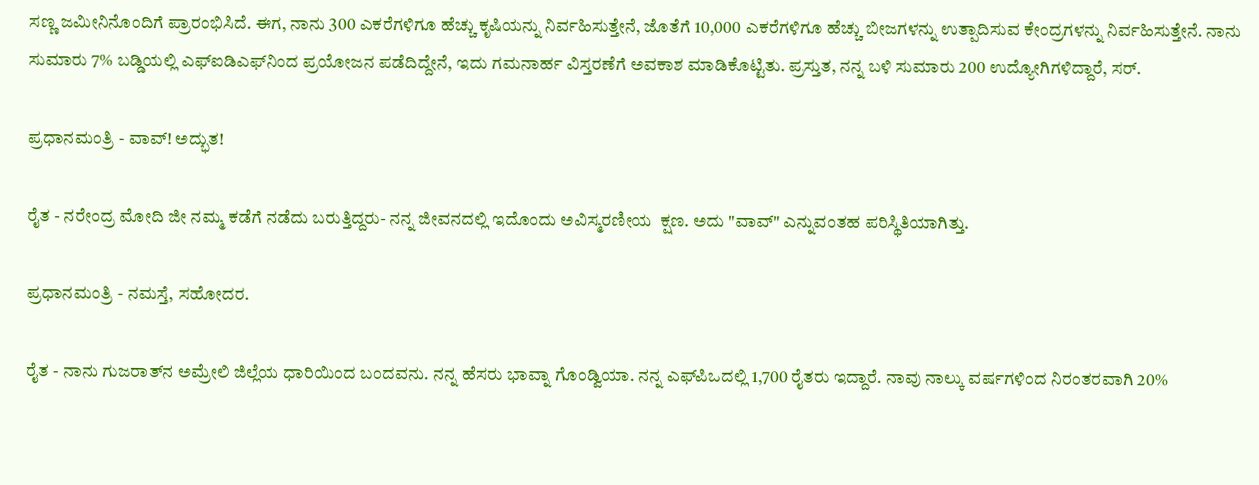ಸಣ್ಣ ಜಮೀನಿನೊಂದಿಗೆ ಪ್ರಾರಂಭಿಸಿದೆ. ಈಗ, ನಾನು 300 ಎಕರೆಗಳಿಗೂ ಹೆಚ್ಚು ಕೃಷಿಯನ್ನು ನಿರ್ವಹಿಸುತ್ತೇನೆ, ಜೊತೆಗೆ 10,000 ಎಕರೆಗಳಿಗೂ ಹೆಚ್ಚು ಬೀಜಗಳನ್ನು ಉತ್ಪಾದಿಸುವ ಕೇಂದ್ರಗಳನ್ನು ನಿರ್ವಹಿಸುತ್ತೇನೆ. ನಾನು ಸುಮಾರು 7% ಬಡ್ಡಿಯಲ್ಲಿ ಎಫ್‌ಐಡಿಎಫ್‌ನಿಂದ ಪ್ರಯೋಜನ ಪಡೆದಿದ್ದೇನೆ, ಇದು ಗಮನಾರ್ಹ ವಿಸ್ತರಣೆಗೆ ಅವಕಾಶ ಮಾಡಿಕೊಟ್ಟಿತು. ಪ್ರಸ್ತುತ, ನನ್ನ ಬಳಿ ಸುಮಾರು 200 ಉದ್ಯೋಗಿಗಳಿದ್ದಾರೆ, ಸರ್.

ಪ್ರಧಾನಮಂತ್ರಿ - ವಾವ್! ಅದ್ಭುತ!

ರೈತ - ನರೇಂದ್ರ ಮೋದಿ ಜೀ ನಮ್ಮ ಕಡೆಗೆ ನಡೆದು ಬರುತ್ತಿದ್ದರು- ನನ್ನ ಜೀವನದಲ್ಲಿ ಇದೊಂದು ಅವಿಸ್ಮರಣೀಯ  ಕ್ಷಣ. ಅದು "ವಾವ್" ಎನ್ನುವಂತಹ ಪರಿಸ್ಥಿತಿಯಾಗಿತ್ತು.

ಪ್ರಧಾನಮಂತ್ರಿ - ನಮಸ್ತೆ, ಸಹೋದರ.

ರೈತ - ನಾನು ಗುಜರಾತ್‌ನ ಅಮ್ರೇಲಿ ಜಿಲ್ಲೆಯ ಧಾರಿಯಿಂದ ಬಂದವನು. ನನ್ನ ಹೆಸರು ಭಾವ್ನಾ ಗೊಂಡ್ವಿಯಾ. ನನ್ನ ಎಫ್‌ಪಿಒದಲ್ಲಿ 1,700 ರೈತರು ಇದ್ದಾರೆ. ನಾವು ನಾಲ್ಕು ವರ್ಷಗಳಿಂದ ನಿರಂತರವಾಗಿ 20%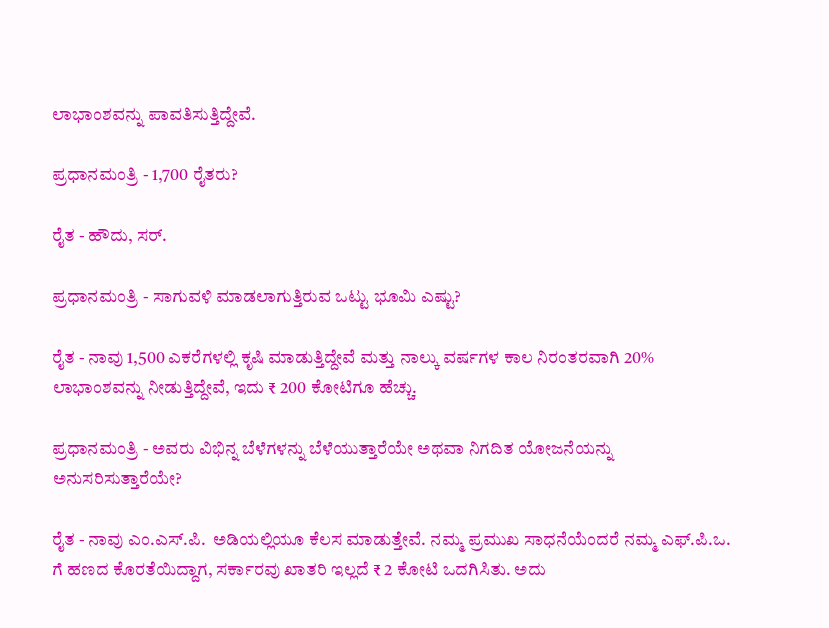ಲಾಭಾಂಶವನ್ನು ಪಾವತಿಸುತ್ತಿದ್ದೇವೆ.

ಪ್ರಧಾನಮಂತ್ರಿ - 1,700 ರೈತರು?

ರೈತ - ಹೌದು, ಸರ್.

ಪ್ರಧಾನಮಂತ್ರಿ - ಸಾಗುವಳಿ ಮಾಡಲಾಗುತ್ತಿರುವ ಒಟ್ಟು ಭೂಮಿ ಎಷ್ಟು?

ರೈತ - ನಾವು 1,500 ಎಕರೆಗಳಲ್ಲಿ ಕೃಷಿ ಮಾಡುತ್ತಿದ್ದೇವೆ ಮತ್ತು ನಾಲ್ಕು ವರ್ಷಗಳ ಕಾಲ ನಿರಂತರವಾಗಿ 20% ಲಾಭಾಂಶವನ್ನು ನೀಡುತ್ತಿದ್ದೇವೆ, ಇದು ₹ 200 ಕೋಟಿಗೂ ಹೆಚ್ಚು.

ಪ್ರಧಾನಮಂತ್ರಿ - ಅವರು ವಿಭಿನ್ನ ಬೆಳೆಗಳನ್ನು ಬೆಳೆಯುತ್ತಾರೆಯೇ ಅಥವಾ ನಿಗದಿತ ಯೋಜನೆಯನ್ನು ಅನುಸರಿಸುತ್ತಾರೆಯೇ?

ರೈತ - ನಾವು ಎಂ.ಎಸ್.ಪಿ.  ಅಡಿಯಲ್ಲಿಯೂ ಕೆಲಸ ಮಾಡುತ್ತೇವೆ. ನಮ್ಮ ಪ್ರಮುಖ ಸಾಧನೆಯೆಂದರೆ ನಮ್ಮ ಎಫ್.ಪಿ.ಒ. ಗೆ ಹಣದ ಕೊರತೆಯಿದ್ದಾಗ, ಸರ್ಕಾರವು ಖಾತರಿ ಇಲ್ಲದೆ ₹ 2 ಕೋಟಿ ಒದಗಿಸಿತು. ಅದು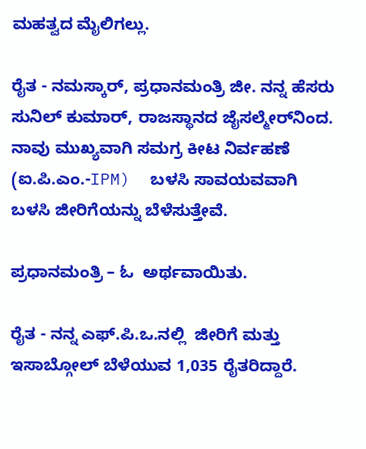ಮಹತ್ವದ ಮೈಲಿಗಲ್ಲು.

ರೈತ - ನಮಸ್ಕಾರ್, ಪ್ರಧಾನಮಂತ್ರಿ ಜೀ. ನನ್ನ ಹೆಸರು ಸುನಿಲ್ ಕುಮಾರ್, ರಾಜಸ್ಥಾನದ ಜೈಸಲ್ಮೇರ್‌ನಿಂದ. ನಾವು ಮುಖ್ಯವಾಗಿ ಸಮಗ್ರ ಕೀಟ ನಿರ್ವಹಣೆ (ಐ.ಪಿ.ಎಂ.-IPM)  ಬಳಸಿ ಸಾವಯವವಾಗಿ ಬಳಸಿ ಜೀರಿಗೆಯನ್ನು ಬೆಳೆಸುತ್ತೇವೆ.

ಪ್ರಧಾನಮಂತ್ರಿ – ಓ  ಅರ್ಥವಾಯಿತು.

ರೈತ - ನನ್ನ ಎಫ್.ಪಿ.ಒ.ನಲ್ಲಿ  ಜೀರಿಗೆ ಮತ್ತು ಇಸಾಬ್ಗೋಲ್ ಬೆಳೆಯುವ 1,035 ರೈತರಿದ್ದಾರೆ.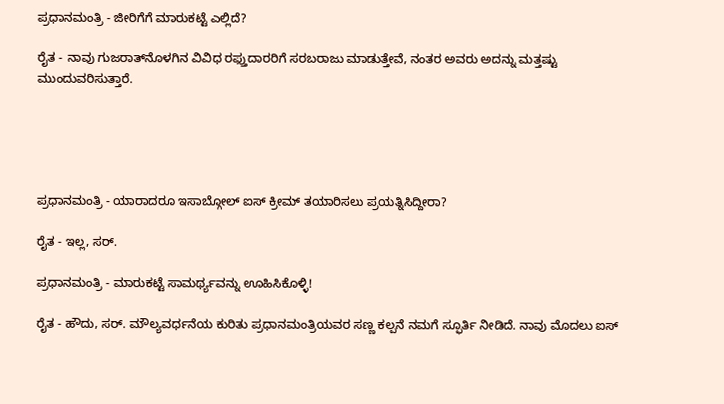ಪ್ರಧಾನಮಂತ್ರಿ - ಜೀರಿಗೆಗೆ ಮಾರುಕಟ್ಟೆ ಎಲ್ಲಿದೆ?

ರೈತ - ನಾವು ಗುಜರಾತ್‌ನೊಳಗಿನ ವಿವಿಧ ರಫ್ತುದಾರರಿಗೆ ಸರಬರಾಜು ಮಾಡುತ್ತೇವೆ, ನಂತರ ಅವರು ಅದನ್ನು ಮತ್ತಷ್ಟು ಮುಂದುವರಿಸುತ್ತಾರೆ.





ಪ್ರಧಾನಮಂತ್ರಿ - ಯಾರಾದರೂ ಇಸಾಬ್ಗೋಲ್ ಐಸ್ ಕ್ರೀಮ್ ತಯಾರಿಸಲು ಪ್ರಯತ್ನಿಸಿದ್ದೀರಾ?

ರೈತ - ಇಲ್ಲ, ಸರ್.

ಪ್ರಧಾನಮಂತ್ರಿ - ಮಾರುಕಟ್ಟೆ ಸಾಮರ್ಥ್ಯವನ್ನು ಊಹಿಸಿಕೊಳ್ಳಿ!

ರೈತ - ಹೌದು, ಸರ್. ಮೌಲ್ಯವರ್ಧನೆಯ ಕುರಿತು ಪ್ರಧಾನಮಂತ್ರಿಯವರ ಸಣ್ಣ ಕಲ್ಪನೆ ನಮಗೆ ಸ್ಫೂರ್ತಿ ನೀಡಿದೆ. ನಾವು ಮೊದಲು ಐಸ್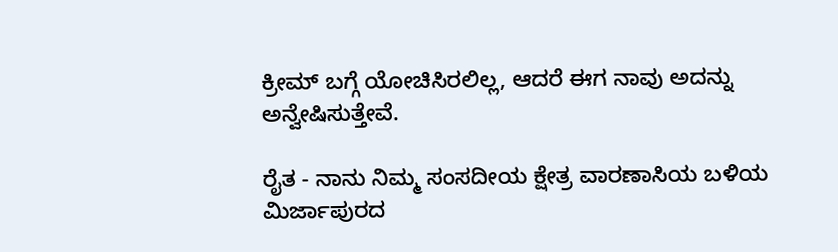ಕ್ರೀಮ್ ಬಗ್ಗೆ ಯೋಚಿಸಿರಲಿಲ್ಲ, ಆದರೆ ಈಗ ನಾವು ಅದನ್ನು ಅನ್ವೇಷಿಸುತ್ತೇವೆ.

ರೈತ - ನಾನು ನಿಮ್ಮ ಸಂಸದೀಯ ಕ್ಷೇತ್ರ ವಾರಣಾಸಿಯ ಬಳಿಯ ಮಿರ್ಜಾಪುರದ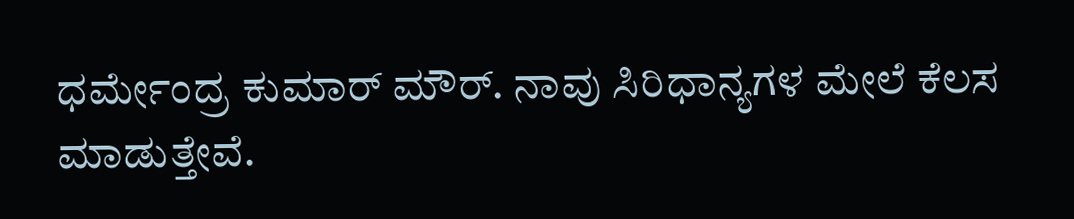ಧರ್ಮೇಂದ್ರ ಕುಮಾರ್ ಮೌರ್. ನಾವು ಸಿರಿಧಾನ್ಯಗಳ ಮೇಲೆ ಕೆಲಸ ಮಾಡುತ್ತೇವೆ.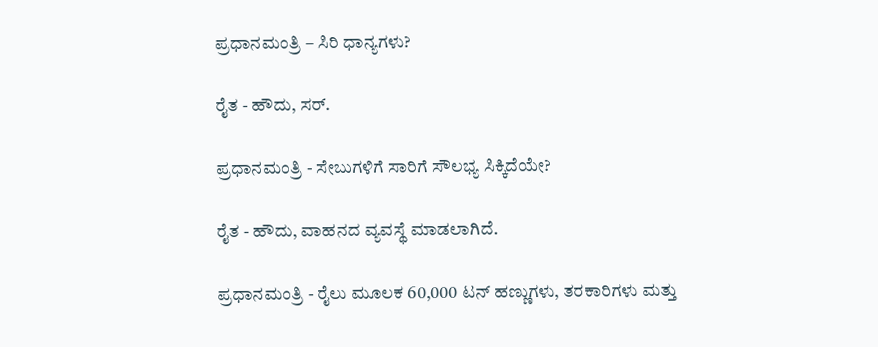ಪ್ರಧಾನಮಂತ್ರಿ – ಸಿರಿ ಧಾನ್ಯಗಳು?

ರೈತ - ಹೌದು, ಸರ್.

ಪ್ರಧಾನಮಂತ್ರಿ - ಸೇಬುಗಳಿಗೆ ಸಾರಿಗೆ ಸೌಲಭ್ಯ ಸಿಕ್ಕಿದೆಯೇ?

ರೈತ - ಹೌದು, ವಾಹನದ ವ್ಯವಸ್ಥೆ ಮಾಡಲಾಗಿದೆ.

ಪ್ರಧಾನಮಂತ್ರಿ - ರೈಲು ಮೂಲಕ 60,000 ಟನ್ ಹಣ್ಣುಗಳು, ತರಕಾರಿಗಳು ಮತ್ತು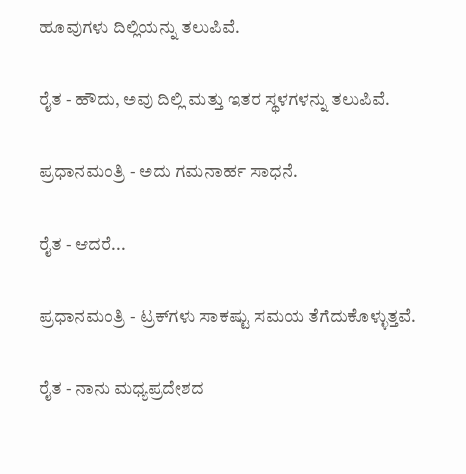ಹೂವುಗಳು ದಿಲ್ಲಿಯನ್ನು ತಲುಪಿವೆ.

ರೈತ - ಹೌದು, ಅವು ದಿಲ್ಲಿ ಮತ್ತು ಇತರ ಸ್ಥಳಗಳನ್ನು ತಲುಪಿವೆ.

ಪ್ರಧಾನಮಂತ್ರಿ - ಅದು ಗಮನಾರ್ಹ ಸಾಧನೆ.

ರೈತ - ಆದರೆ...

ಪ್ರಧಾನಮಂತ್ರಿ - ಟ್ರಕ್‌ಗಳು ಸಾಕಷ್ಟು ಸಮಯ ತೆಗೆದುಕೊಳ್ಳುತ್ತವೆ.

ರೈತ - ನಾನು ಮಧ್ಯಪ್ರದೇಶದ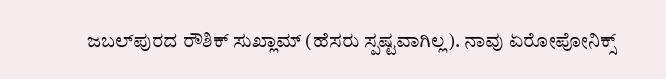ಜಬಲ್‌ಪುರದ ರೌಶಿಕ್ ಸುಖ್ಲಾಮ್ (ಹೆಸರು ಸ್ಪಷ್ಟವಾಗಿಲ್ಲ). ನಾವು ಏರೋಪೋನಿಕ್ಸ್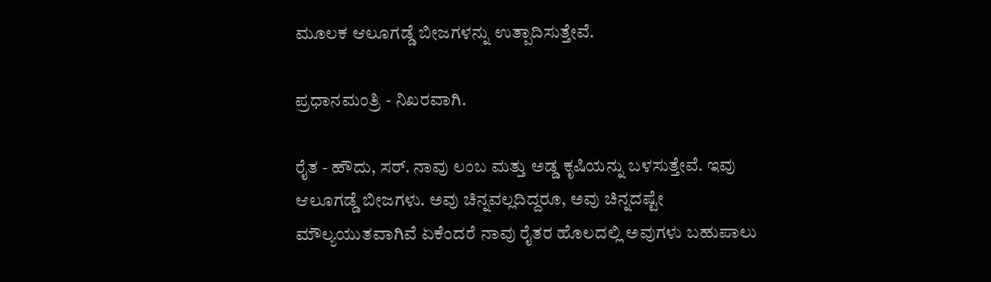ಮೂಲಕ ಆಲೂಗಡ್ಡೆ ಬೀಜಗಳನ್ನು ಉತ್ಪಾದಿಸುತ್ತೇವೆ.

ಪ್ರಧಾನಮಂತ್ರಿ - ನಿಖರವಾಗಿ.

ರೈತ - ಹೌದು, ಸರ್. ನಾವು ಲಂಬ ಮತ್ತು ಅಡ್ಡ ಕೃಷಿಯನ್ನು ಬಳಸುತ್ತೇವೆ. ಇವು ಆಲೂಗಡ್ಡೆ ಬೀಜಗಳು. ಅವು ಚಿನ್ನವಲ್ಲದಿದ್ದರೂ, ಅವು ಚಿನ್ನದಷ್ಟೇ ಮೌಲ್ಯಯುತವಾಗಿವೆ ಏಕೆಂದರೆ ನಾವು ರೈತರ ಹೊಲದಲ್ಲಿ ಅವುಗಳು ಬಹುಪಾಲು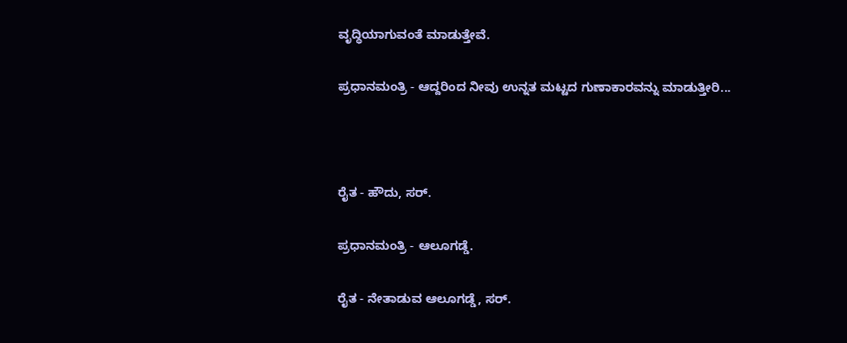ವೃದ್ಧಿಯಾಗುವಂತೆ ಮಾಡುತ್ತೇವೆ.

ಪ್ರಧಾನಮಂತ್ರಿ - ಆದ್ದರಿಂದ ನೀವು ಉನ್ನತ ಮಟ್ಟದ ಗುಣಾಕಾರವನ್ನು ಮಾಡುತ್ತೀರಿ...



ರೈತ - ಹೌದು, ಸರ್.

ಪ್ರಧಾನಮಂತ್ರಿ - ಆಲೂಗಡ್ಡೆ.

ರೈತ - ನೇತಾಡುವ ಆಲೂಗಡ್ಡೆ, ಸರ್.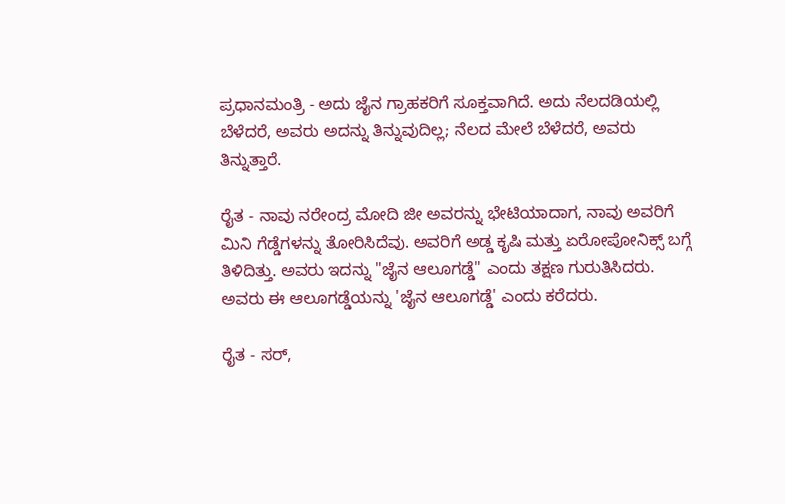ಪ್ರಧಾನಮಂತ್ರಿ - ಅದು ಜೈನ ಗ್ರಾಹಕರಿಗೆ ಸೂಕ್ತವಾಗಿದೆ. ಅದು ನೆಲದಡಿಯಲ್ಲಿ ಬೆಳೆದರೆ, ಅವರು ಅದನ್ನು ತಿನ್ನುವುದಿಲ್ಲ; ನೆಲದ ಮೇಲೆ ಬೆಳೆದರೆ, ಅವರು ತಿನ್ನುತ್ತಾರೆ.

ರೈತ - ನಾವು ನರೇಂದ್ರ ಮೋದಿ ಜೀ ಅವರನ್ನು ಭೇಟಿಯಾದಾಗ, ನಾವು ಅವರಿಗೆ ಮಿನಿ ಗೆಡ್ಡೆಗಳನ್ನು ತೋರಿಸಿದೆವು. ಅವರಿಗೆ ಅಡ್ಡ ಕೃಷಿ ಮತ್ತು ಏರೋಪೋನಿಕ್ಸ್ ಬಗ್ಗೆ ತಿಳಿದಿತ್ತು. ಅವರು ಇದನ್ನು "ಜೈನ ಆಲೂಗಡ್ಡೆ" ಎಂದು ತಕ್ಷಣ ಗುರುತಿಸಿದರು. ಅವರು ಈ ಆಲೂಗಡ್ಡೆಯನ್ನು 'ಜೈನ ಆಲೂಗಡ್ಡೆ' ಎಂದು ಕರೆದರು.

ರೈತ - ಸರ್,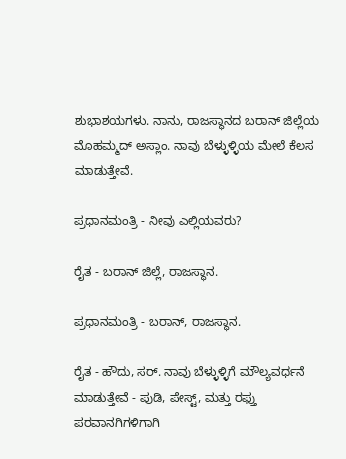ಶುಭಾಶಯಗಳು. ನಾನು, ರಾಜಸ್ಥಾನದ ಬರಾನ್ ಜಿಲ್ಲೆಯ ಮೊಹಮ್ಮದ್ ಅಸ್ಲಾಂ. ನಾವು ಬೆಳ್ಳುಳ್ಳಿಯ ಮೇಲೆ ಕೆಲಸ ಮಾಡುತ್ತೇವೆ.

ಪ್ರಧಾನಮಂತ್ರಿ - ನೀವು ಎಲ್ಲಿಯವರು?

ರೈತ - ಬರಾನ್ ಜಿಲ್ಲೆ, ರಾಜಸ್ಥಾನ.

ಪ್ರಧಾನಮಂತ್ರಿ - ಬರಾನ್, ರಾಜಸ್ಥಾನ.

ರೈತ - ಹೌದು, ಸರ್. ನಾವು ಬೆಳ್ಳುಳ್ಳಿಗೆ ಮೌಲ್ಯವರ್ಧನೆ ಮಾಡುತ್ತೇವೆ - ಪುಡಿ, ಪೇಸ್ಟ್, ಮತ್ತು ರಫ್ತು ಪರವಾನಗಿಗಳಿಗಾಗಿ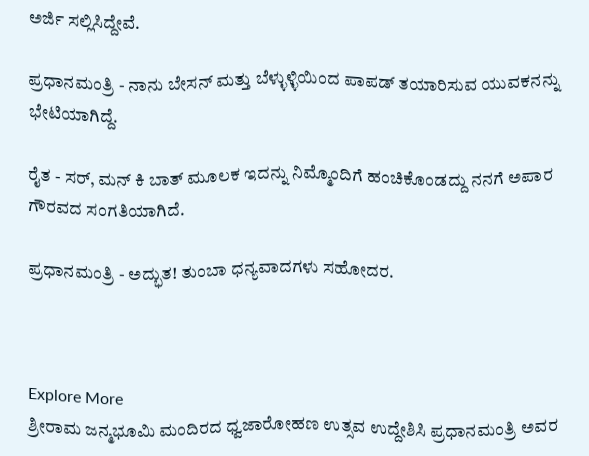ಅರ್ಜಿ ಸಲ್ಲಿಸಿದ್ದೇವೆ.

ಪ್ರಧಾನಮಂತ್ರಿ - ನಾನು ಬೇಸನ್ ಮತ್ತು ಬೆಳ್ಳುಳ್ಳಿಯಿಂದ ಪಾಪಡ್ ತಯಾರಿಸುವ ಯುವಕನನ್ನು ಭೇಟಿಯಾಗಿದ್ದೆ.

ರೈತ - ಸರ್, ಮನ್ ಕಿ ಬಾತ್ ಮೂಲಕ ಇದನ್ನು ನಿಮ್ಮೊಂದಿಗೆ ಹಂಚಿಕೊಂಡದ್ದು ನನಗೆ ಅಪಾರ ಗೌರವದ ಸಂಗತಿಯಾಗಿದೆ.

ಪ್ರಧಾನಮಂತ್ರಿ - ಅದ್ಭುತ! ತುಂಬಾ ಧನ್ಯವಾದಗಳು ಸಹೋದರ.



Explore More
ಶ್ರೀರಾಮ ಜನ್ಮಭೂಮಿ ಮಂದಿರದ ಧ್ವಜಾರೋಹಣ ಉತ್ಸವ ಉದ್ದೇಶಿಸಿ ಪ್ರಧಾನಮಂತ್ರಿ ಅವರ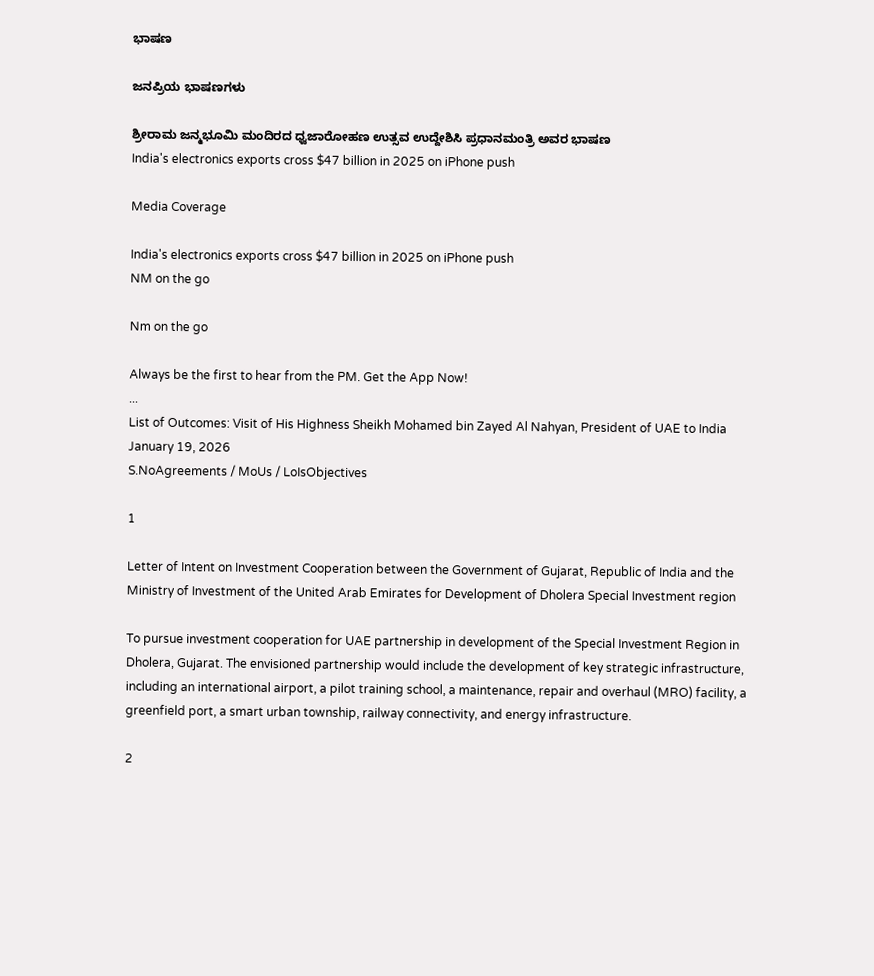ಭಾಷಣ

ಜನಪ್ರಿಯ ಭಾಷಣಗಳು

ಶ್ರೀರಾಮ ಜನ್ಮಭೂಮಿ ಮಂದಿರದ ಧ್ವಜಾರೋಹಣ ಉತ್ಸವ ಉದ್ದೇಶಿಸಿ ಪ್ರಧಾನಮಂತ್ರಿ ಅವರ ಭಾಷಣ
India's electronics exports cross $47 billion in 2025 on iPhone push

Media Coverage

India's electronics exports cross $47 billion in 2025 on iPhone push
NM on the go

Nm on the go

Always be the first to hear from the PM. Get the App Now!
...
List of Outcomes: Visit of His Highness Sheikh Mohamed bin Zayed Al Nahyan, President of UAE to India
January 19, 2026
S.NoAgreements / MoUs / LoIsObjectives

1

Letter of Intent on Investment Cooperation between the Government of Gujarat, Republic of India and the Ministry of Investment of the United Arab Emirates for Development of Dholera Special Investment region

To pursue investment cooperation for UAE partnership in development of the Special Investment Region in Dholera, Gujarat. The envisioned partnership would include the development of key strategic infrastructure, including an international airport, a pilot training school, a maintenance, repair and overhaul (MRO) facility, a greenfield port, a smart urban township, railway connectivity, and energy infrastructure.

2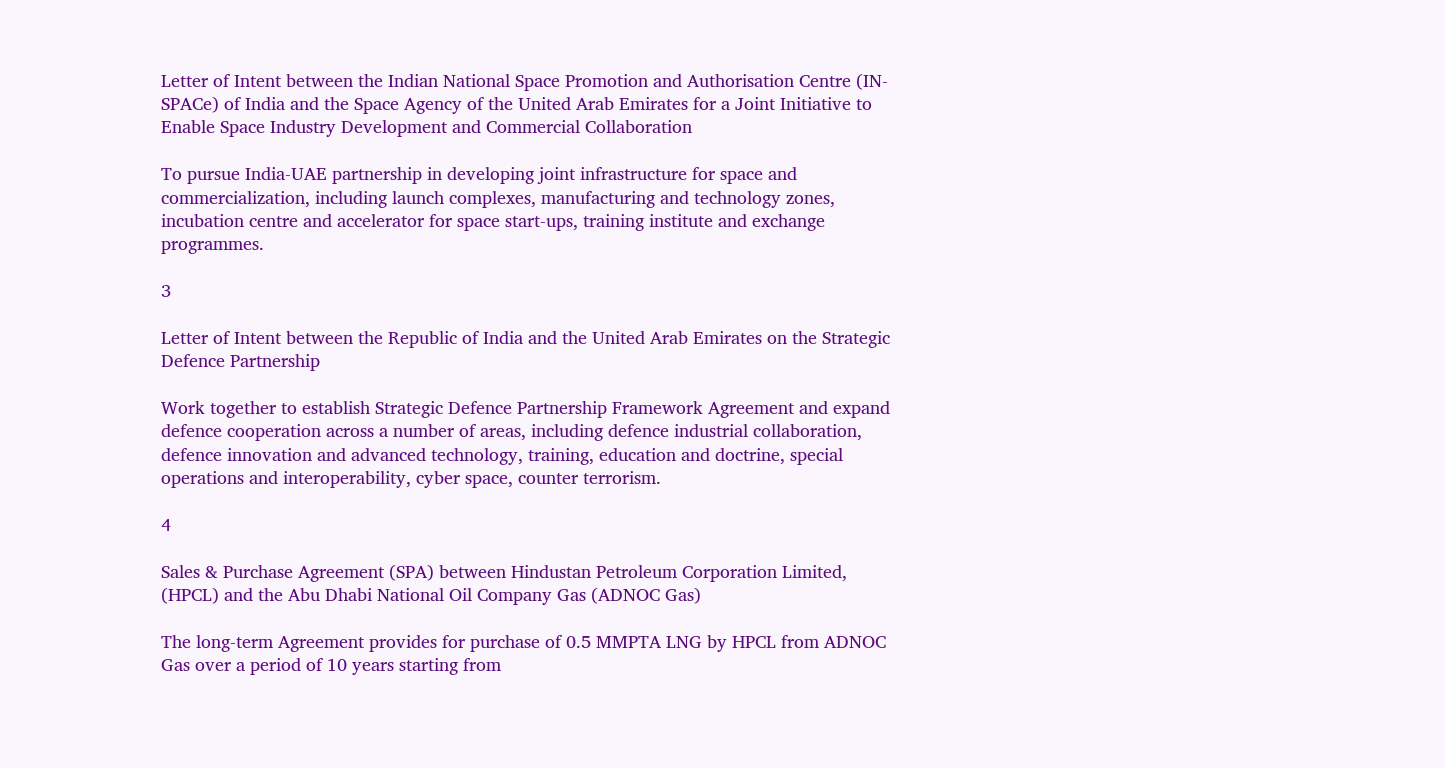Letter of Intent between the Indian National Space Promotion and Authorisation Centre (IN-SPACe) of India and the Space Agency of the United Arab Emirates for a Joint Initiative to Enable Space Industry Development and Commercial Collaboration

To pursue India-UAE partnership in developing joint infrastructure for space and commercialization, including launch complexes, manufacturing and technology zones, incubation centre and accelerator for space start-ups, training institute and exchange programmes.

3

Letter of Intent between the Republic of India and the United Arab Emirates on the Strategic Defence Partnership

Work together to establish Strategic Defence Partnership Framework Agreement and expand defence cooperation across a number of areas, including defence industrial collaboration, defence innovation and advanced technology, training, education and doctrine, special operations and interoperability, cyber space, counter terrorism.

4

Sales & Purchase Agreement (SPA) between Hindustan Petroleum Corporation Limited, (HPCL) and the Abu Dhabi National Oil Company Gas (ADNOC Gas)

The long-term Agreement provides for purchase of 0.5 MMPTA LNG by HPCL from ADNOC Gas over a period of 10 years starting from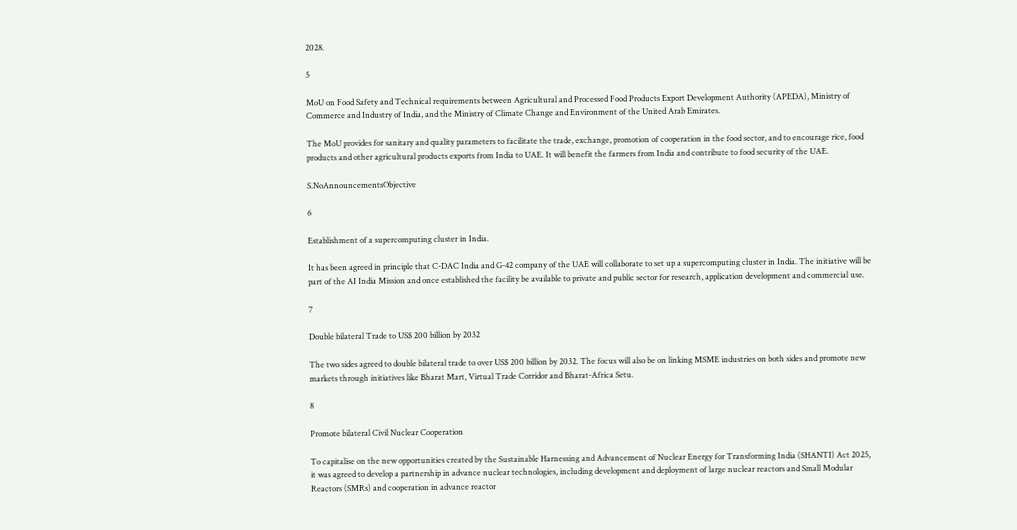2028.

5

MoU on Food Safety and Technical requirements between Agricultural and Processed Food Products Export Development Authority (APEDA), Ministry of Commerce and Industry of India, and the Ministry of Climate Change and Environment of the United Arab Emirates.

The MoU provides for sanitary and quality parameters to facilitate the trade, exchange, promotion of cooperation in the food sector, and to encourage rice, food products and other agricultural products exports from India to UAE. It will benefit the farmers from India and contribute to food security of the UAE.

S.NoAnnouncementsObjective

6

Establishment of a supercomputing cluster in India.

It has been agreed in principle that C-DAC India and G-42 company of the UAE will collaborate to set up a supercomputing cluster in India. The initiative will be part of the AI India Mission and once established the facility be available to private and public sector for research, application development and commercial use.

7

Double bilateral Trade to US$ 200 billion by 2032

The two sides agreed to double bilateral trade to over US$ 200 billion by 2032. The focus will also be on linking MSME industries on both sides and promote new markets through initiatives like Bharat Mart, Virtual Trade Corridor and Bharat-Africa Setu.

8

Promote bilateral Civil Nuclear Cooperation

To capitalise on the new opportunities created by the Sustainable Harnessing and Advancement of Nuclear Energy for Transforming India (SHANTI) Act 2025, it was agreed to develop a partnership in advance nuclear technologies, including development and deployment of large nuclear reactors and Small Modular Reactors (SMRs) and cooperation in advance reactor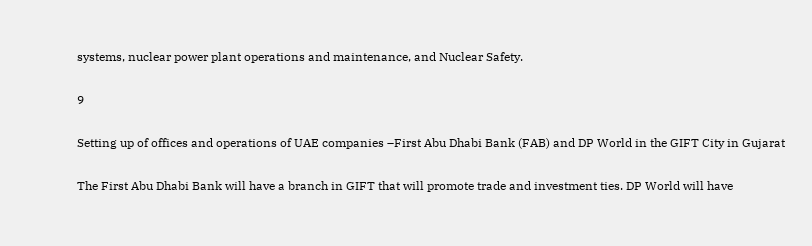systems, nuclear power plant operations and maintenance, and Nuclear Safety.

9

Setting up of offices and operations of UAE companies –First Abu Dhabi Bank (FAB) and DP World in the GIFT City in Gujarat

The First Abu Dhabi Bank will have a branch in GIFT that will promote trade and investment ties. DP World will have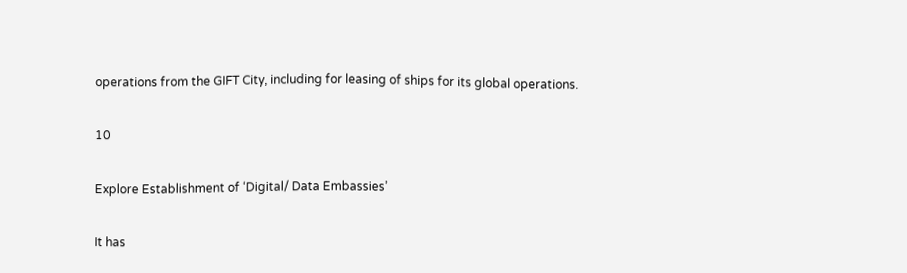operations from the GIFT City, including for leasing of ships for its global operations.

10

Explore Establishment of ‘Digital/ Data Embassies’

It has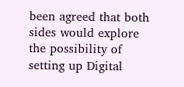been agreed that both sides would explore the possibility of setting up Digital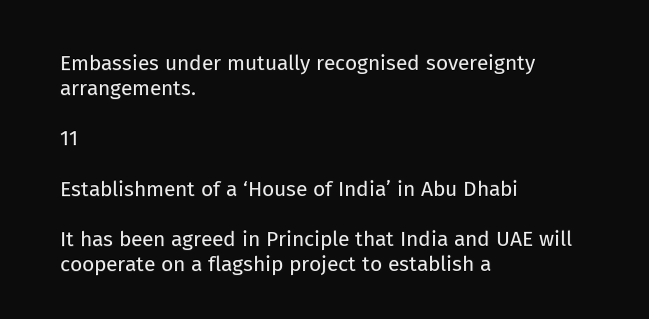Embassies under mutually recognised sovereignty arrangements.

11

Establishment of a ‘House of India’ in Abu Dhabi

It has been agreed in Principle that India and UAE will cooperate on a flagship project to establish a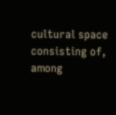cultural space consisting of, among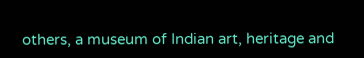others, a museum of Indian art, heritage and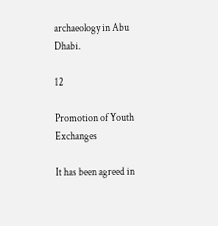archaeology in Abu Dhabi.

12

Promotion of Youth Exchanges

It has been agreed in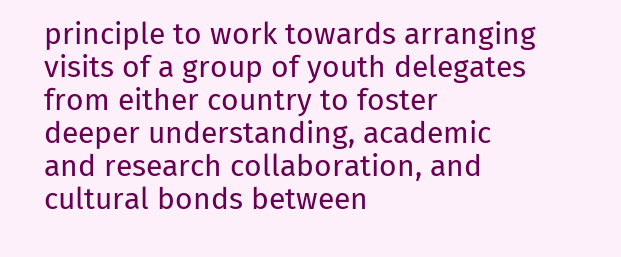principle to work towards arranging visits of a group of youth delegates from either country to foster deeper understanding, academic and research collaboration, and cultural bonds between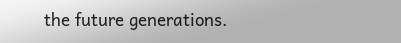the future generations.